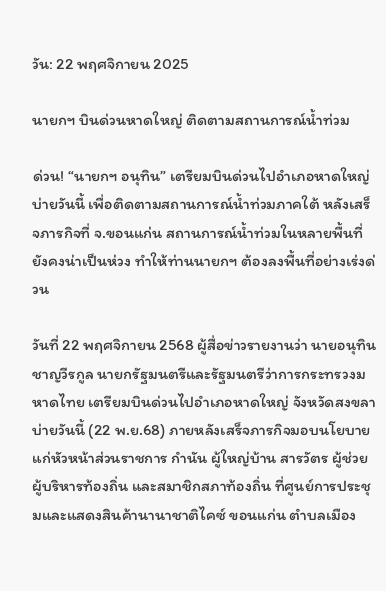วัน: 22 พฤศจิกายน 2025

นายกฯ บินด่วนหาดใหญ่ ติดตามสถานการณ์น้ำท่วม

ด่วน! “นายกฯ อนุทิน” เตรียมบินด่วนไปอำเภอหาดใหญ่บ่ายวันนี้ เพื่อติดตามสถานการณ์น้ำท่วมภาคใต้ หลังเสร็จภารกิจที่ จ.ขอนแก่น สถานการณ์น้ำท่วมในหลายพื้นที่ยังคงน่าเป็นห่วง ทำให้ท่านนายกฯ ต้องลงพื้นที่อย่างเร่งด่วน

วันที่ 22 พฤศจิกายน 2568 ผู้สื่อข่าวรายงานว่า นายอนุทิน ชาญวีรกูล นายกรัฐมนตรีและรัฐมนตรีว่าการกระทรวงมหาดไทย เตรียมบินด่วนไปอำเภอหาดใหญ่ จังหวัดสงขลา บ่ายวันนี้ (22 พ.ย.68) ภายหลังเสร็จภารกิจมอบนโยบายแก่หัวหน้าส่วนราชการ กำนัน ผู้ใหญ่บ้าน สารวัตร ผู้ช่วยผู้บริหารท้องถิ่น และสมาชิกสภาท้องถิ่น ที่ศูนย์การประชุมและแสดงสินค้านานาชาติไคซ์ ขอนแก่น ตำบลเมือง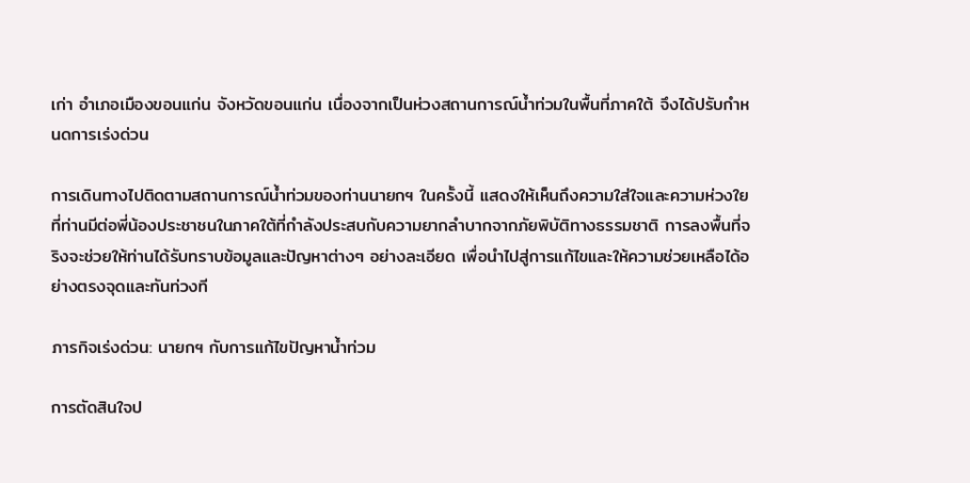เก่า อำเภอเมืองขอนแก่น จังหวัดขอนแก่น เนื่องจากเป็นห่วงสถานการณ์น้ำท่วมในพื้นที่ภาคใต้ จึงได้ปรับกำหนดการเร่งด่วน

การเดินทางไปติดตามสถานการณ์น้ำท่วมของท่านนายกฯ ในครั้งนี้ แสดงให้เห็นถึงความใส่ใจและความห่วงใยที่ท่านมีต่อพี่น้องประชาชนในภาคใต้ที่กำลังประสบกับความยากลำบากจากภัยพิบัติทางธรรมชาติ การลงพื้นที่จริงจะช่วยให้ท่านได้รับทราบข้อมูลและปัญหาต่างๆ อย่างละเอียด เพื่อนำไปสู่การแก้ไขและให้ความช่วยเหลือได้อย่างตรงจุดและทันท่วงที

ภารกิจเร่งด่วน: นายกฯ กับการแก้ไขปัญหาน้ำท่วม

การตัดสินใจป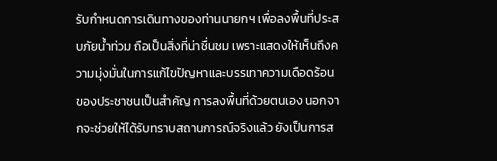รับกำหนดการเดินทางของท่านนายกฯ เพื่อลงพื้นที่ประสบภัยน้ำท่วม ถือเป็นสิ่งที่น่าชื่นชม เพราะแสดงให้เห็นถึงความมุ่งมั่นในการแก้ไขปัญหาและบรรเทาความเดือดร้อนของประชาชนเป็นสำคัญ การลงพื้นที่ด้วยตนเอง นอกจากจะช่วยให้ได้รับทราบสถานการณ์จริงแล้ว ยังเป็นการส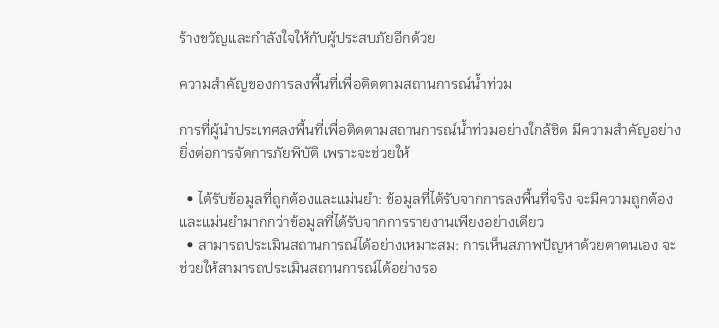ร้างขวัญและกำลังใจให้กับผู้ประสบภัยอีกด้วย

ความสำคัญของการลงพื้นที่เพื่อติดตามสถานการณ์น้ำท่วม

การที่ผู้นำประเทศลงพื้นที่เพื่อติดตามสถานการณ์น้ำท่วมอย่างใกล้ชิด มีความสำคัญอย่างยิ่งต่อการจัดการภัยพิบัติ เพราะจะช่วยให้

  • ได้รับข้อมูลที่ถูกต้องและแม่นยำ: ข้อมูลที่ได้รับจากการลงพื้นที่จริง จะมีความถูกต้องและแม่นยำมากกว่าข้อมูลที่ได้รับจากการรายงานเพียงอย่างเดียว
  • สามารถประเมินสถานการณ์ได้อย่างเหมาะสม: การเห็นสภาพปัญหาด้วยตาตนเอง จะช่วยให้สามารถประเมินสถานการณ์ได้อย่างรอ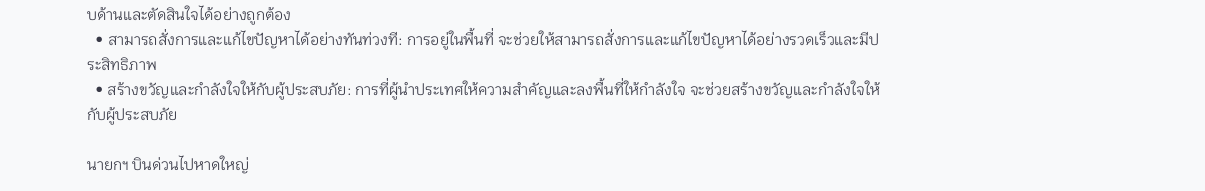บด้านและตัดสินใจได้อย่างถูกต้อง
  • สามารถสั่งการและแก้ไขปัญหาได้อย่างทันท่วงที: การอยู่ในพื้นที่ จะช่วยให้สามารถสั่งการและแก้ไขปัญหาได้อย่างรวดเร็วและมีประสิทธิภาพ
  • สร้างขวัญและกำลังใจให้กับผู้ประสบภัย: การที่ผู้นำประเทศให้ความสำคัญและลงพื้นที่ให้กำลังใจ จะช่วยสร้างขวัญและกำลังใจให้กับผู้ประสบภัย

นายกฯ บินด่วนไปหาดใหญ่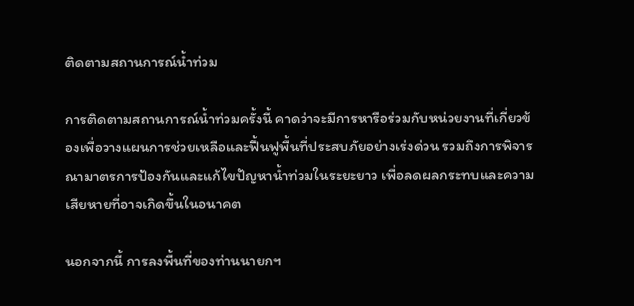ติดตามสถานการณ์น้ำท่วม

การติดตามสถานการณ์น้ำท่วมครั้งนี้ คาดว่าจะมีการหารือร่วมกับหน่วยงานที่เกี่ยวข้องเพื่อวางแผนการช่วยเหลือและฟื้นฟูพื้นที่ประสบภัยอย่างเร่งด่วน รวมถึงการพิจารณามาตรการป้องกันและแก้ไขปัญหาน้ำท่วมในระยะยาว เพื่อลดผลกระทบและความเสียหายที่อาจเกิดขึ้นในอนาคต

นอกจากนี้ การลงพื้นที่ของท่านนายกฯ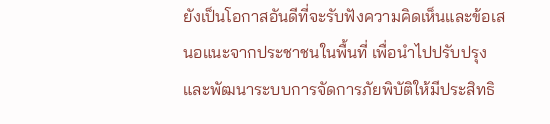ยังเป็นโอกาสอันดีที่จะรับฟังความคิดเห็นและข้อเสนอแนะจากประชาชนในพื้นที่ เพื่อนำไปปรับปรุงและพัฒนาระบบการจัดการภัยพิบัติให้มีประสิทธิ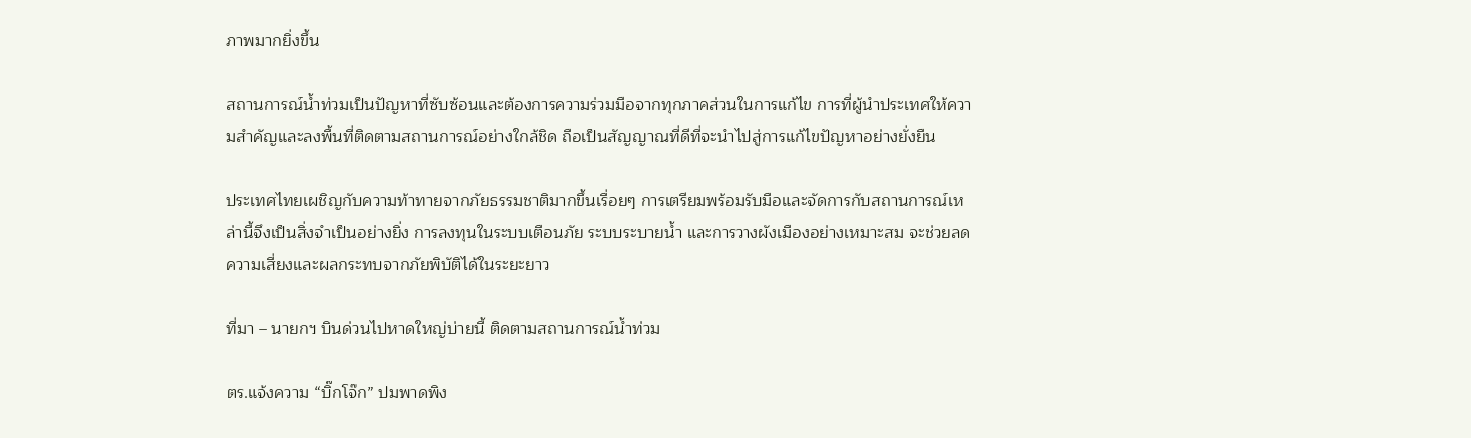ภาพมากยิ่งขึ้น

สถานการณ์น้ำท่วมเป็นปัญหาที่ซับซ้อนและต้องการความร่วมมือจากทุกภาคส่วนในการแก้ไข การที่ผู้นำประเทศให้ความสำคัญและลงพื้นที่ติดตามสถานการณ์อย่างใกล้ชิด ถือเป็นสัญญาณที่ดีที่จะนำไปสู่การแก้ไขปัญหาอย่างยั่งยืน

ประเทศไทยเผชิญกับความท้าทายจากภัยธรรมชาติมากขึ้นเรื่อยๆ การเตรียมพร้อมรับมือและจัดการกับสถานการณ์เหล่านี้จึงเป็นสิ่งจำเป็นอย่างยิ่ง การลงทุนในระบบเตือนภัย ระบบระบายน้ำ และการวางผังเมืองอย่างเหมาะสม จะช่วยลดความเสี่ยงและผลกระทบจากภัยพิบัติได้ในระยะยาว

ที่มา – นายกฯ บินด่วนไปหาดใหญ่บ่ายนี้ ติดตามสถานการณ์น้ำท่วม

ตร.แจ้งความ “บิ๊กโจ๊ก” ปมพาดพิง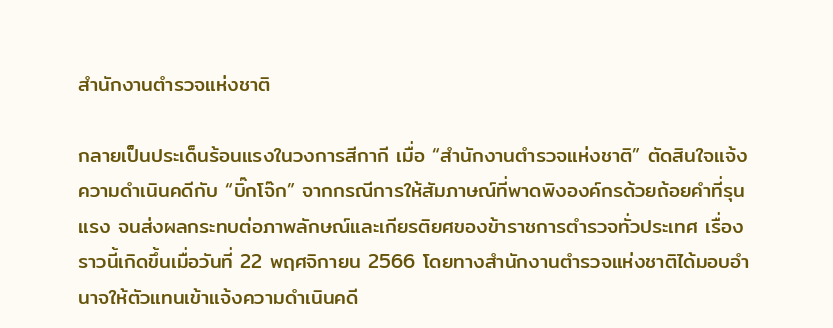สำนักงานตำรวจแห่งชาติ

กลายเป็นประเด็นร้อนแรงในวงการสีกากี เมื่อ “สำนักงานตำรวจแห่งชาติ” ตัดสินใจแจ้งความดำเนินคดีกับ “บิ๊กโจ๊ก” จากกรณีการให้สัมภาษณ์ที่พาดพิงองค์กรด้วยถ้อยคำที่รุนแรง จนส่งผลกระทบต่อภาพลักษณ์และเกียรติยศของข้าราชการตำรวจทั่วประเทศ เรื่องราวนี้เกิดขึ้นเมื่อวันที่ 22 พฤศจิกายน 2566 โดยทางสำนักงานตำรวจแห่งชาติได้มอบอำนาจให้ตัวแทนเข้าแจ้งความดำเนินคดี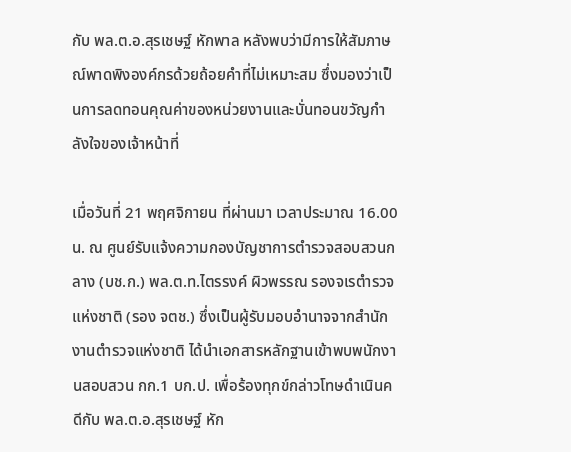กับ พล.ต.อ.สุรเชษฐ์ หักพาล หลังพบว่ามีการให้สัมภาษณ์พาดพิงองค์กรด้วยถ้อยคำที่ไม่เหมาะสม ซึ่งมองว่าเป็นการลดทอนคุณค่าของหน่วยงานและบั่นทอนขวัญกำลังใจของเจ้าหน้าที่

เมื่อวันที่ 21 พฤศจิกายน ที่ผ่านมา เวลาประมาณ 16.00 น. ณ ศูนย์รับแจ้งความกองบัญชาการตำรวจสอบสวนกลาง (บช.ก.) พล.ต.ท.ไตรรงค์ ผิวพรรณ รองจเรตำรวจแห่งชาติ (รอง จตช.) ซึ่งเป็นผู้รับมอบอำนาจจากสำนักงานตำรวจแห่งชาติ ได้นำเอกสารหลักฐานเข้าพบพนักงานสอบสวน กก.1 บก.ป. เพื่อร้องทุกข์กล่าวโทษดำเนินคดีกับ พล.ต.อ.สุรเชษฐ์ หัก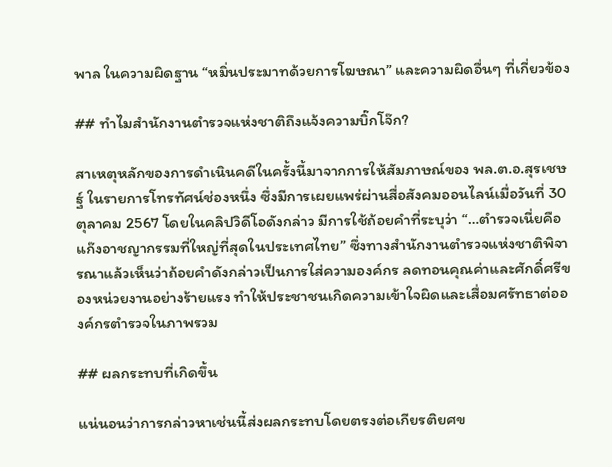พาล ในความผิดฐาน “หมิ่นประมาทด้วยการโฆษณา” และความผิดอื่นๆ ที่เกี่ยวข้อง

## ทำไมสำนักงานตำรวจแห่งชาติถึงแจ้งความบิ๊กโจ๊ก?

สาเหตุหลักของการดำเนินคดีในครั้งนี้มาจากการให้สัมภาษณ์ของ พล.ต.อ.สุรเชษฐ์ ในรายการโทรทัศน์ช่องหนึ่ง ซึ่งมีการเผยแพร่ผ่านสื่อสังคมออนไลน์เมื่อวันที่ 30 ตุลาคม 2567 โดยในคลิปวิดีโอดังกล่าว มีการใช้ถ้อยคำที่ระบุว่า “…ตำรวจเนี่ยคือ แก๊งอาชญากรรมที่ใหญ่ที่สุดในประเทศไทย” ซึ่งทางสำนักงานตำรวจแห่งชาติพิจารณาแล้วเห็นว่าถ้อยคำดังกล่าวเป็นการใส่ความองค์กร ลดทอนคุณค่าและศักดิ์ศรีของหน่วยงานอย่างร้ายแรง ทำให้ประชาชนเกิดความเข้าใจผิดและเสื่อมศรัทธาต่อองค์กรตำรวจในภาพรวม

## ผลกระทบที่เกิดขึ้น

แน่นอนว่าการกล่าวหาเช่นนี้ส่งผลกระทบโดยตรงต่อเกียรติยศข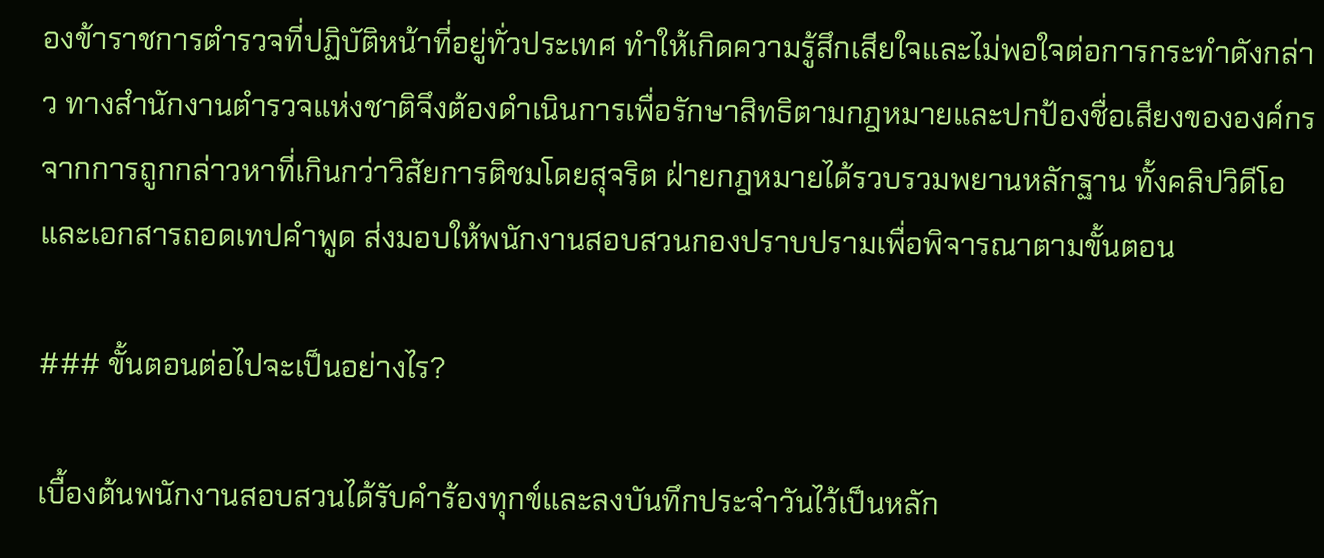องข้าราชการตำรวจที่ปฏิบัติหน้าที่อยู่ทั่วประเทศ ทำให้เกิดความรู้สึกเสียใจและไม่พอใจต่อการกระทำดังกล่าว ทางสำนักงานตำรวจแห่งชาติจึงต้องดำเนินการเพื่อรักษาสิทธิตามกฎหมายและปกป้องชื่อเสียงขององค์กรจากการถูกกล่าวหาที่เกินกว่าวิสัยการติชมโดยสุจริต ฝ่ายกฎหมายได้รวบรวมพยานหลักฐาน ทั้งคลิปวิดีโอและเอกสารถอดเทปคำพูด ส่งมอบให้พนักงานสอบสวนกองปราบปรามเพื่อพิจารณาตามขั้นตอน

### ขั้นตอนต่อไปจะเป็นอย่างไร?

เบื้องต้นพนักงานสอบสวนได้รับคำร้องทุกข์และลงบันทึกประจำวันไว้เป็นหลัก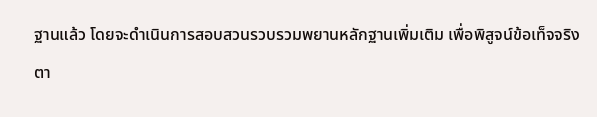ฐานแล้ว โดยจะดำเนินการสอบสวนรวบรวมพยานหลักฐานเพิ่มเติม เพื่อพิสูจน์ข้อเท็จจริงตา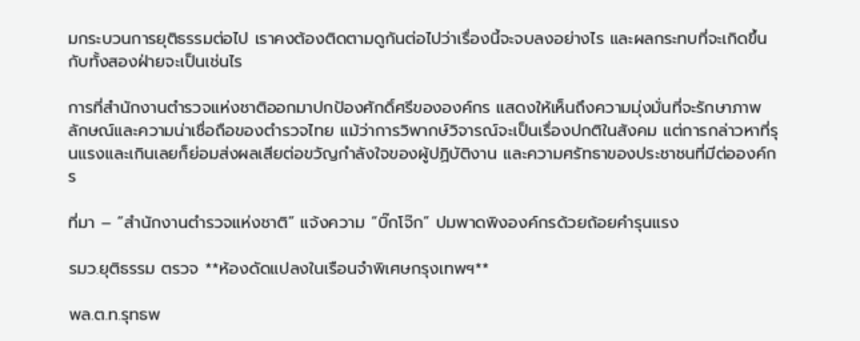มกระบวนการยุติธรรมต่อไป เราคงต้องติดตามดูกันต่อไปว่าเรื่องนี้จะจบลงอย่างไร และผลกระทบที่จะเกิดขึ้นกับทั้งสองฝ่ายจะเป็นเช่นไร

การที่สำนักงานตำรวจแห่งชาติออกมาปกป้องศักดิ์ศรีขององค์กร แสดงให้เห็นถึงความมุ่งมั่นที่จะรักษาภาพลักษณ์และความน่าเชื่อถือของตำรวจไทย แม้ว่าการวิพากษ์วิจารณ์จะเป็นเรื่องปกติในสังคม แต่การกล่าวหาที่รุนแรงและเกินเลยก็ย่อมส่งผลเสียต่อขวัญกำลังใจของผู้ปฏิบัติงาน และความศรัทธาของประชาชนที่มีต่อองค์กร

ที่มา – “สำนักงานตำรวจแห่งชาติ” แจ้งความ “บิ๊กโจ๊ก” ปมพาดพิงองค์กรด้วยถ้อยคำรุนแรง

รมว.ยุติธรรม ตรวจ **ห้องดัดแปลงในเรือนจำพิเศษกรุงเทพฯ**

พล.ต.ท.รุทธพ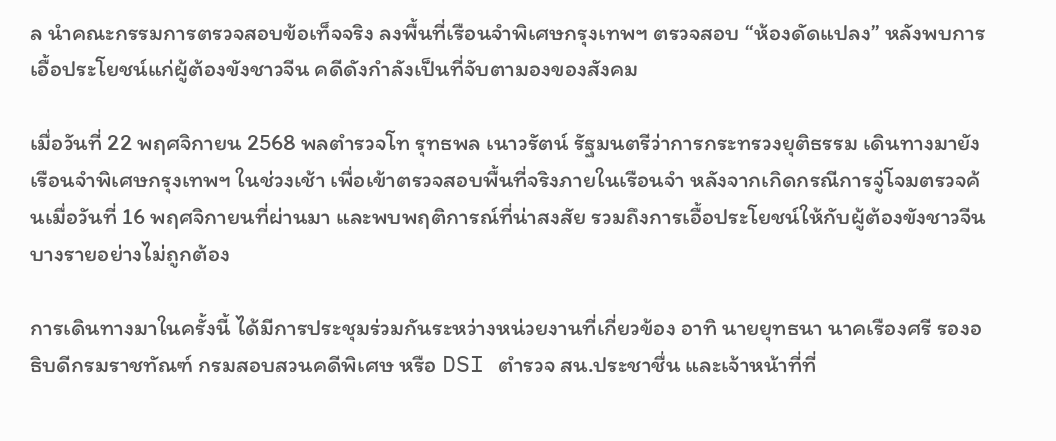ล นำคณะกรรมการตรวจสอบข้อเท็จจริง ลงพื้นที่เรือนจำพิเศษกรุงเทพฯ ตรวจสอบ “ห้องดัดแปลง” หลังพบการเอื้อประโยชน์แก่ผู้ต้องขังชาวจีน คดีดังกำลังเป็นที่จับตามองของสังคม

เมื่อวันที่ 22 พฤศจิกายน 2568 พลตำรวจโท รุทธพล เนาวรัตน์ รัฐมนตรีว่าการกระทรวงยุติธรรม เดินทางมายังเรือนจำพิเศษกรุงเทพฯ ในช่วงเช้า เพื่อเข้าตรวจสอบพื้นที่จริงภายในเรือนจำ หลังจากเกิดกรณีการจู่โจมตรวจค้นเมื่อวันที่ 16 พฤศจิกายนที่ผ่านมา และพบพฤติการณ์ที่น่าสงสัย รวมถึงการเอื้อประโยชน์ให้กับผู้ต้องขังชาวจีนบางรายอย่างไม่ถูกต้อง

การเดินทางมาในครั้งนี้ ได้มีการประชุมร่วมกันระหว่างหน่วยงานที่เกี่ยวข้อง อาทิ นายยุทธนา นาคเรืองศรี รองอธิบดีกรมราชทัณฑ์ กรมสอบสวนคดีพิเศษ หรือ DSI ตำรวจ สน.ประชาชื่น และเจ้าหน้าที่ที่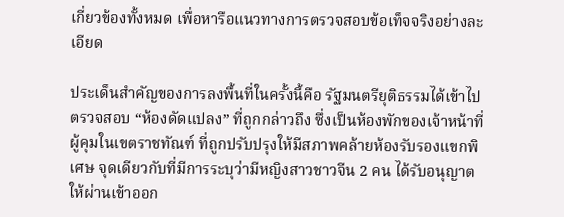เกี่ยวข้องทั้งหมด เพื่อหารือแนวทางการตรวจสอบข้อเท็จจริงอย่างละเอียด

ประเด็นสำคัญของการลงพื้นที่ในครั้งนี้คือ รัฐมนตรียุติธรรมได้เข้าไปตรวจสอบ “ห้องดัดแปลง” ที่ถูกกล่าวถึง ซึ่งเป็นห้องพักของเจ้าหน้าที่ผู้คุมในเขตราชทัณฑ์ ที่ถูกปรับปรุงให้มีสภาพคล้ายห้องรับรองแขกพิเศษ จุดเดียวกับที่มีการระบุว่ามีหญิงสาวชาวจีน 2 คน ได้รับอนุญาตให้ผ่านเข้าออก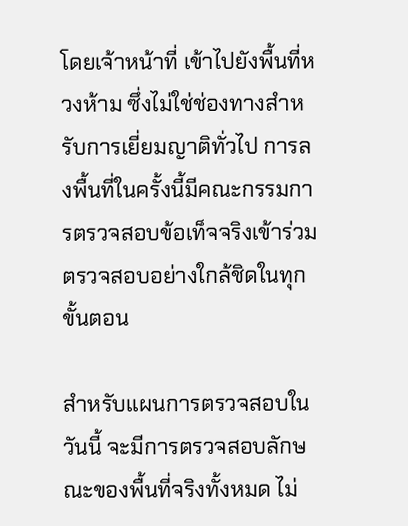โดยเจ้าหน้าที่ เข้าไปยังพื้นที่หวงห้าม ซึ่งไม่ใช่ช่องทางสำหรับการเยี่ยมญาติทั่วไป การลงพื้นที่ในครั้งนี้มีคณะกรรมการตรวจสอบข้อเท็จจริงเข้าร่วมตรวจสอบอย่างใกล้ชิดในทุกขั้นตอน

สำหรับแผนการตรวจสอบในวันนี้ จะมีการตรวจสอบลักษณะของพื้นที่จริงทั้งหมด ไม่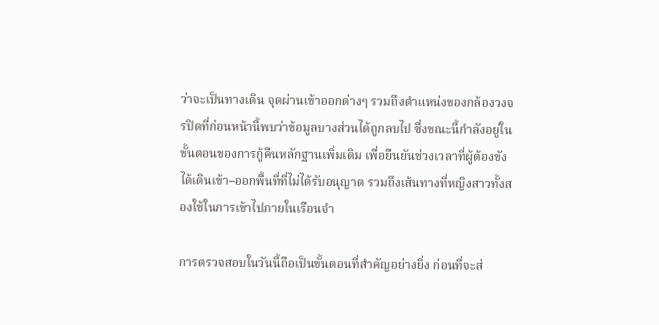ว่าจะเป็นทางเดิน จุดผ่านเข้าออกต่างๆ รวมถึงตำแหน่งของกล้องวงจรปิดที่ก่อนหน้านี้พบว่าข้อมูลบางส่วนได้ถูกลบไป ซึ่งขณะนี้กำลังอยู่ในขั้นตอนของการกู้คืนหลักฐานเพิ่มเติม เพื่อยืนยันช่วงเวลาที่ผู้ต้องขังได้เดินเข้า–ออกพื้นที่ที่ไม่ได้รับอนุญาต รวมถึงเส้นทางที่หญิงสาวทั้งสองใช้ในการเข้าไปภายในเรือนจำ

การตรวจสอบในวันนี้ถือเป็นขั้นตอนที่สำคัญอย่างยิ่ง ก่อนที่จะส่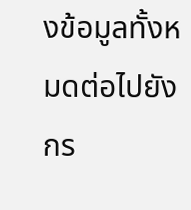งข้อมูลทั้งหมดต่อไปยังกร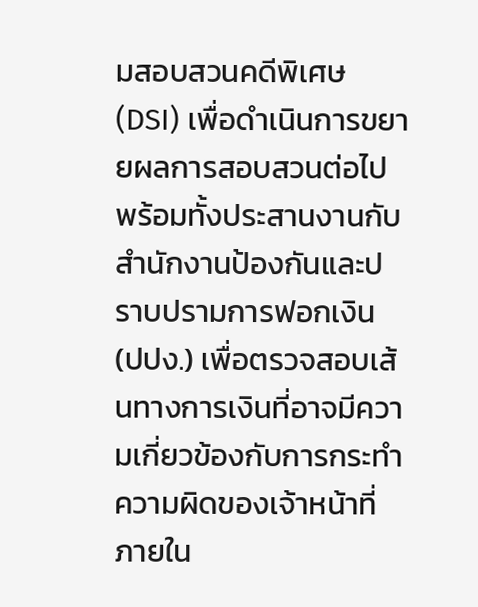มสอบสวนคดีพิเศษ (DSI) เพื่อดำเนินการขยายผลการสอบสวนต่อไป พร้อมทั้งประสานงานกับสำนักงานป้องกันและปราบปรามการฟอกเงิน (ปปง.) เพื่อตรวจสอบเส้นทางการเงินที่อาจมีความเกี่ยวข้องกับการกระทำความผิดของเจ้าหน้าที่ภายใน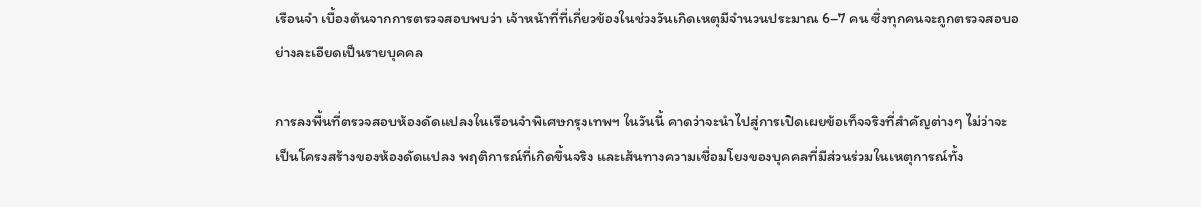เรือนจำ เบื้องต้นจากการตรวจสอบพบว่า เจ้าหน้าที่ที่เกี่ยวข้องในช่วงวันเกิดเหตุมีจำนวนประมาณ 6–7 คน ซึ่งทุกคนจะถูกตรวจสอบอย่างละเอียดเป็นรายบุคคล

การลงพื้นที่ตรวจสอบห้องดัดแปลงในเรือนจำพิเศษกรุงเทพฯ ในวันนี้ คาดว่าจะนำไปสู่การเปิดเผยข้อเท็จจริงที่สำคัญต่างๆ ไม่ว่าจะเป็นโครงสร้างของห้องดัดแปลง พฤติการณ์ที่เกิดขึ้นจริง และเส้นทางความเชื่อมโยงของบุคคลที่มีส่วนร่วมในเหตุการณ์ทั้ง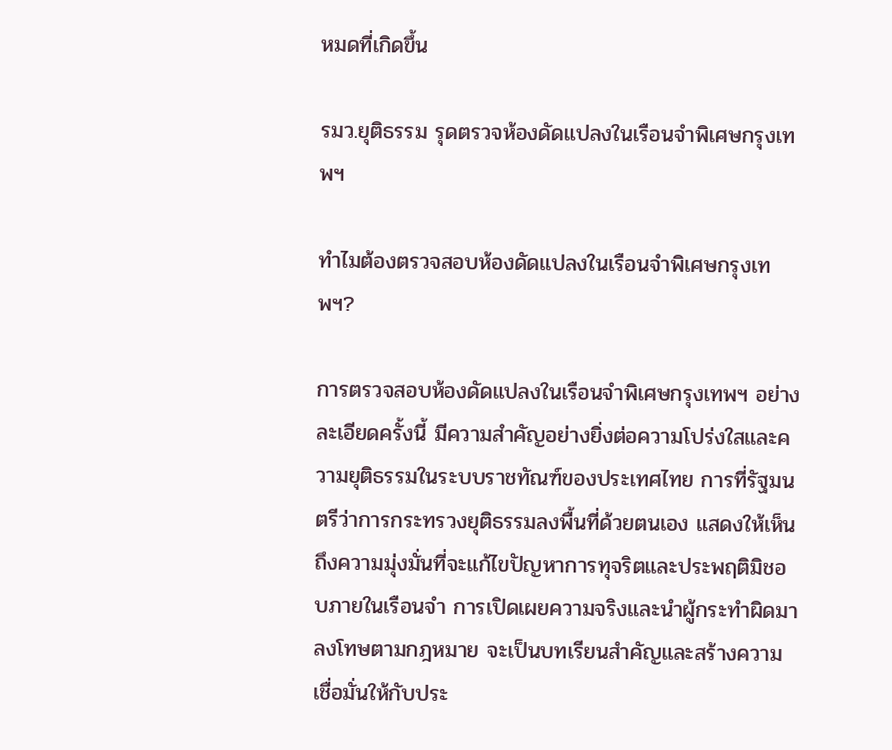หมดที่เกิดขึ้น

รมว.ยุติธรรม รุดตรวจห้องดัดแปลงในเรือนจำพิเศษกรุงเทพฯ

ทำไมต้องตรวจสอบห้องดัดแปลงในเรือนจำพิเศษกรุงเทพฯ?

การตรวจสอบห้องดัดแปลงในเรือนจำพิเศษกรุงเทพฯ อย่างละเอียดครั้งนี้ มีความสำคัญอย่างยิ่งต่อความโปร่งใสและความยุติธรรมในระบบราชทัณฑ์ของประเทศไทย การที่รัฐมนตรีว่าการกระทรวงยุติธรรมลงพื้นที่ด้วยตนเอง แสดงให้เห็นถึงความมุ่งมั่นที่จะแก้ไขปัญหาการทุจริตและประพฤติมิชอบภายในเรือนจำ การเปิดเผยความจริงและนำผู้กระทำผิดมาลงโทษตามกฎหมาย จะเป็นบทเรียนสำคัญและสร้างความเชื่อมั่นให้กับประ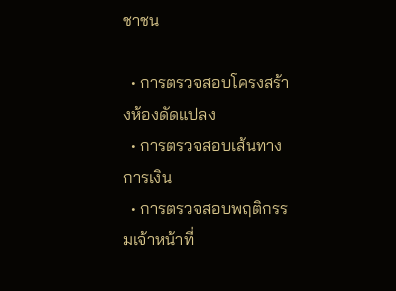ชาชน

  • การตรวจสอบโครงสร้างห้องดัดแปลง
  • การตรวจสอบเส้นทางการเงิน
  • การตรวจสอบพฤติกรรมเจ้าหน้าที่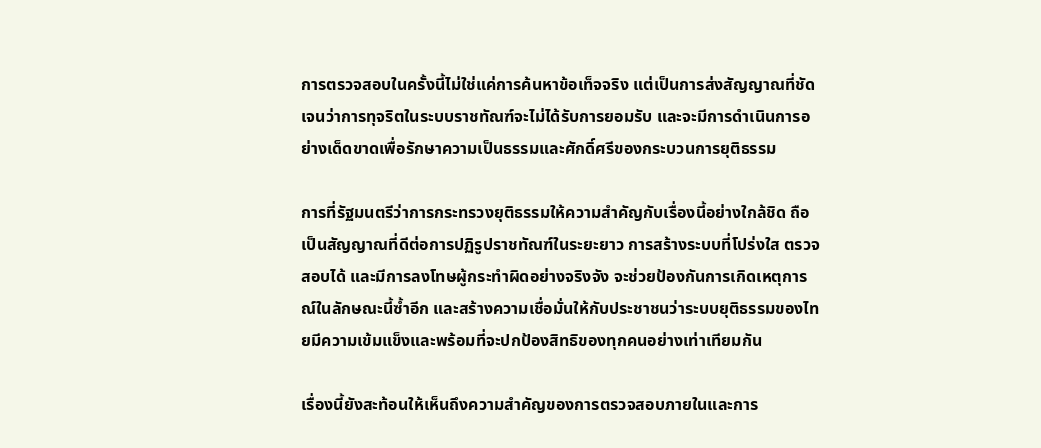การตรวจสอบในครั้งนี้ไม่ใช่แค่การค้นหาข้อเท็จจริง แต่เป็นการส่งสัญญาณที่ชัดเจนว่าการทุจริตในระบบราชทัณฑ์จะไม่ได้รับการยอมรับ และจะมีการดำเนินการอย่างเด็ดขาดเพื่อรักษาความเป็นธรรมและศักดิ์ศรีของกระบวนการยุติธรรม

การที่รัฐมนตรีว่าการกระทรวงยุติธรรมให้ความสำคัญกับเรื่องนี้อย่างใกล้ชิด ถือเป็นสัญญาณที่ดีต่อการปฏิรูปราชทัณฑ์ในระยะยาว การสร้างระบบที่โปร่งใส ตรวจสอบได้ และมีการลงโทษผู้กระทำผิดอย่างจริงจัง จะช่วยป้องกันการเกิดเหตุการณ์ในลักษณะนี้ซ้ำอีก และสร้างความเชื่อมั่นให้กับประชาชนว่าระบบยุติธรรมของไทยมีความเข้มแข็งและพร้อมที่จะปกป้องสิทธิของทุกคนอย่างเท่าเทียมกัน

เรื่องนี้ยังสะท้อนให้เห็นถึงความสำคัญของการตรวจสอบภายในและการ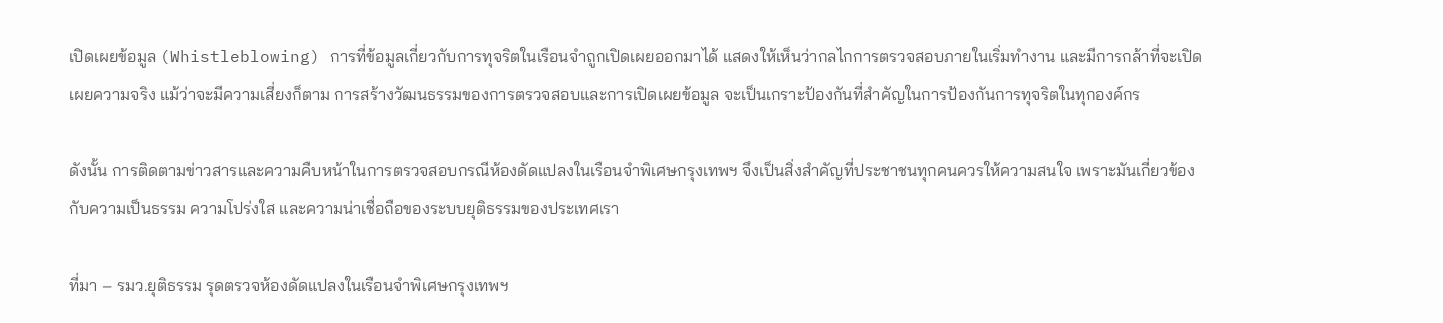เปิดเผยข้อมูล (Whistleblowing) การที่ข้อมูลเกี่ยวกับการทุจริตในเรือนจำถูกเปิดเผยออกมาได้ แสดงให้เห็นว่ากลไกการตรวจสอบภายในเริ่มทำงาน และมีการกล้าที่จะเปิดเผยความจริง แม้ว่าจะมีความเสี่ยงก็ตาม การสร้างวัฒนธรรมของการตรวจสอบและการเปิดเผยข้อมูล จะเป็นเกราะป้องกันที่สำคัญในการป้องกันการทุจริตในทุกองค์กร

ดังนั้น การติดตามข่าวสารและความคืบหน้าในการตรวจสอบกรณีห้องดัดแปลงในเรือนจำพิเศษกรุงเทพฯ จึงเป็นสิ่งสำคัญที่ประชาชนทุกคนควรให้ความสนใจ เพราะมันเกี่ยวข้องกับความเป็นธรรม ความโปร่งใส และความน่าเชื่อถือของระบบยุติธรรมของประเทศเรา

ที่มา – รมว.ยุติธรรม รุดตรวจห้องดัดแปลงในเรือนจำพิเศษกรุงเทพฯ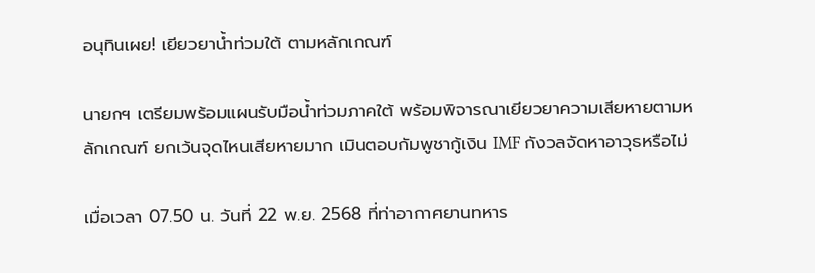อนุทินเผย! เยียวยาน้ำท่วมใต้ ตามหลักเกณฑ์

นายกฯ เตรียมพร้อมแผนรับมือน้ำท่วมภาคใต้ พร้อมพิจารณาเยียวยาความเสียหายตามหลักเกณฑ์ ยกเว้นจุดไหนเสียหายมาก เมินตอบกัมพูชากู้เงิน IMF กังวลจัดหาอาวุธหรือไม่

เมื่อเวลา 07.50 น. วันที่ 22 พ.ย. 2568 ที่ท่าอากาศยานทหาร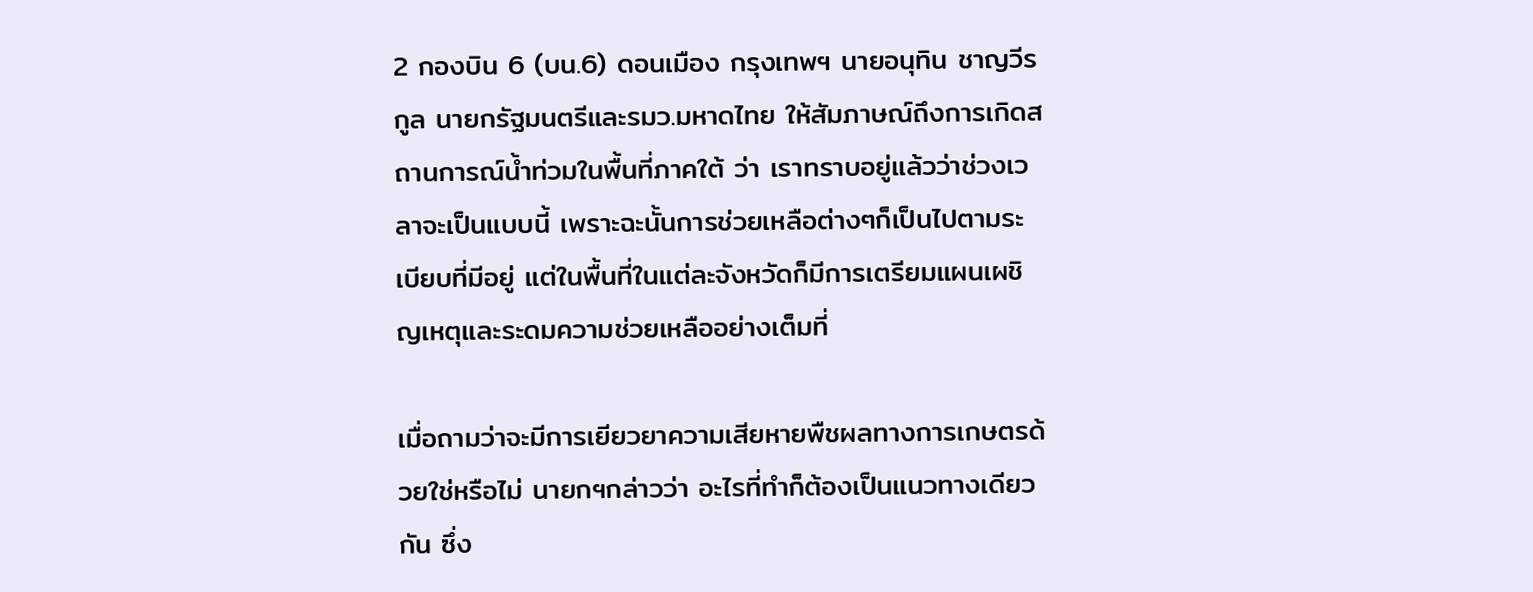2 กองบิน 6 (บน.6) ดอนเมือง กรุงเทพฯ นายอนุทิน ชาญวีรกูล นายกรัฐมนตรีและรมว.มหาดไทย ให้สัมภาษณ์ถึงการเกิดสถานการณ์น้ำท่วมในพื้นที่ภาคใต้ ว่า เราทราบอยู่แล้วว่าช่วงเวลาจะเป็นแบบนี้ เพราะฉะนั้นการช่วยเหลือต่างๆก็เป็นไปตามระเบียบที่มีอยู่ แต่ในพื้นที่ในแต่ละจังหวัดก็มีการเตรียมแผนเผชิญเหตุและระดมความช่วยเหลืออย่างเต็มที่

เมื่อถามว่าจะมีการเยียวยาความเสียหายพืชผลทางการเกษตรด้วยใช่หรือไม่ นายกฯกล่าวว่า อะไรที่ทำก็ต้องเป็นแนวทางเดียวกัน ซึ่ง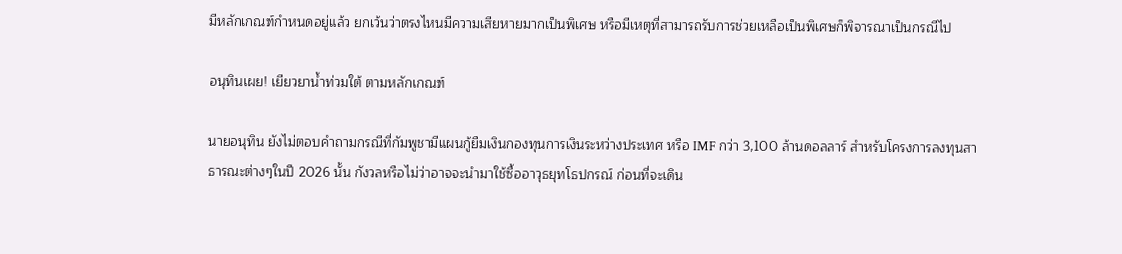มีหลักเกณฑ์กำหนดอยู่แล้ว ยกเว้นว่าตรงไหนมีความเสียหายมากเป็นพิเศษ หรือมีเหตุที่สามารถรับการช่วยเหลือเป็นพิเศษก็พิจารณาเป็นกรณีไป

อนุทินเผย! เยียวยาน้ำท่วมใต้ ตามหลักเกณฑ์

นายอนุทิน ยังไม่ตอบคำถามกรณีที่กัมพูชามีแผนกู้ยืมเงินกองทุนการเงินระหว่างประเทศ หรือ IMF กว่า 3,100 ล้านดอลลาร์ สำหรับโครงการลงทุนสาธารณะต่างๆในปี 2026 นั้น กังวลหรือไม่ว่าอาจจะนำมาใช้ซื้ออาวุธยุทโธปกรณ์ ก่อนที่จะเดิน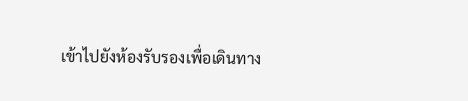เข้าไปยังห้องรับรองเพื่อเดินทาง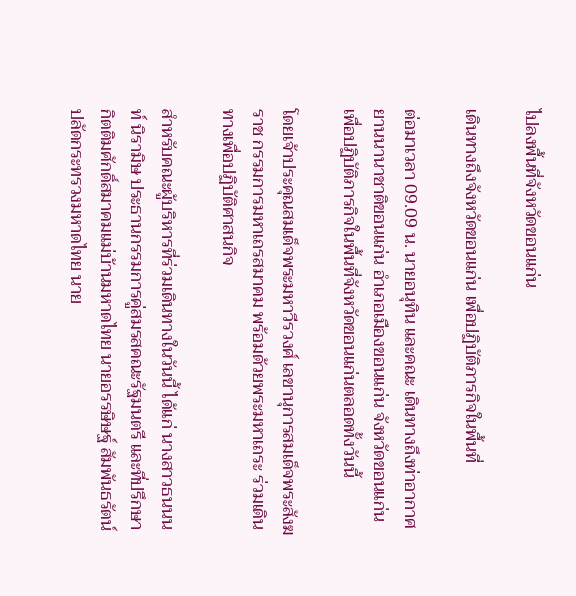ไปลงพื้นที่จังหวัดขอนแก่น

เดินทางถึงจังหวัดขอนแก่น เพื่อปฏิบัติภารกิจในพื้นที่

ต่อมาเวลา 09.09 น. นายอนุทิน และคณะ เดินทางถึงท่าอากาศยานนานาชาติขอนแก่น อำเภอเมืองขอนแก่น จังหวัดขอนแก่น เพื่อปฏิบัติภารกิจในพื้นที่จังหวัดขอนแก่นตลอดทั้งวันนี้

โดยเจ้าประคุณสมเด็จพระมหาวีรวงศ์ เลขานุการสมเด็จพระสังฆราช กรรมการมหาเถรสมาคม พร้อมด้วยพระมหาเถระ ร่วมเดินทางเพื่อปฏิบัติศาสนกิจ

สำหรับคณะผู้บริหารที่ร่วมเดินทางในวันนี้ ได้แก่ นางสาวธนนนท์ นิรามิษ ประธานกรรมการคู่สมรสคณะรัฐมนตรี และที่ปรึกษากิตติมศักดิ์สมาคมแม่บ้านมหาดไทย นายอรรษิษฐ์ สัมพันธรัตน์ ปลัดกระทรวงมหาดไทย นาย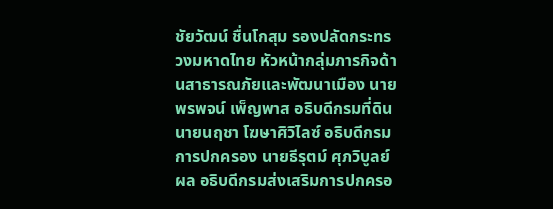ชัยวัฒน์ ชื่นโกสุม รองปลัดกระทรวงมหาดไทย หัวหน้ากลุ่มภารกิจด้านสาธารณภัยและพัฒนาเมือง นายพรพจน์ เพ็ญพาส อธิบดีกรมที่ดิน นายนฤชา โฆษาศิวิไลซ์ อธิบดีกรมการปกครอง นายธีรุตม์ ศุภวิบูลย์ผล อธิบดีกรมส่งเสริมการปกครอ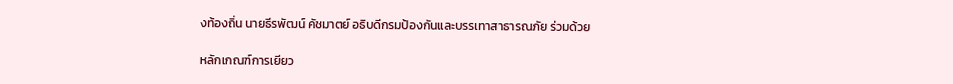งท้องถิ่น นายธีรพัฒน์ คัชมาตย์ อธิบดีกรมป้องกันและบรรเทาสาธารณภัย ร่วมด้วย

หลักเกณฑ์การเยียว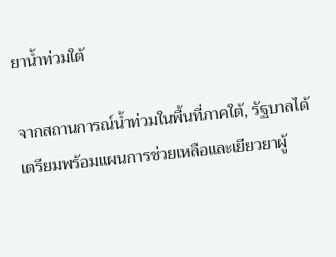ยาน้ำท่วมใต้

จากสถานการณ์น้ำท่วมในพื้นที่ภาคใต้, รัฐบาลได้เตรียมพร้อมแผนการช่วยเหลือและเยียวยาผู้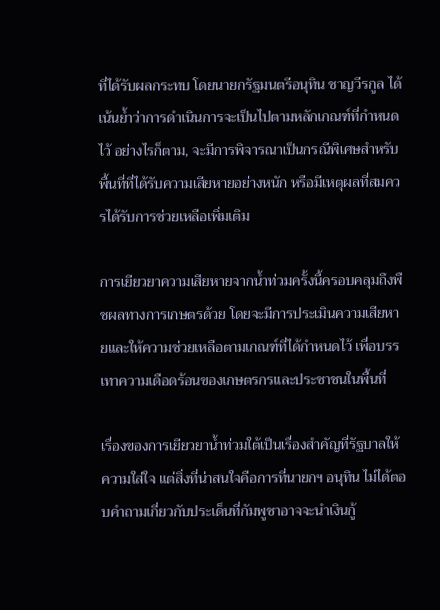ที่ได้รับผลกระทบ โดยนายกรัฐมนตรีอนุทิน ชาญวีรกูล ได้เน้นย้ำว่าการดำเนินการจะเป็นไปตามหลักเกณฑ์ที่กำหนดไว้ อย่างไรก็ตาม, จะมีการพิจารณาเป็นกรณีพิเศษสำหรับพื้นที่ที่ได้รับความเสียหายอย่างหนัก หรือมีเหตุผลที่สมควรได้รับการช่วยเหลือเพิ่มเติม

การเยียวยาความเสียหายจากน้ำท่วมครั้งนี้ครอบคลุมถึงพืชผลทางการเกษตรด้วย โดยจะมีการประเมินความเสียหายและให้ความช่วยเหลือตามเกณฑ์ที่ได้กำหนดไว้ เพื่อบรรเทาความเดือดร้อนของเกษตรกรและประชาชนในพื้นที่

เรื่องของการเยียวยาน้ำท่วมใต้เป็นเรื่องสำคัญที่รัฐบาลให้ความใส่ใจ แต่สิ่งที่น่าสนใจคือการที่นายกฯ อนุทิน ไม่ได้ตอบคำถามเกี่ยวกับประเด็นที่กัมพูชาอาจจะนำเงินกู้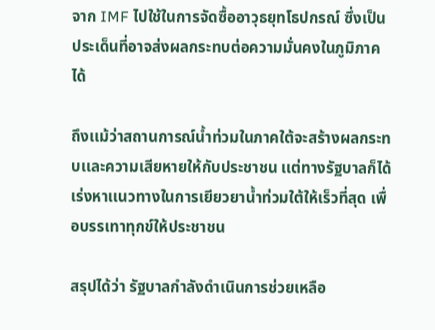จาก IMF ไปใช้ในการจัดซื้ออาวุธยุทโธปกรณ์ ซึ่งเป็นประเด็นที่อาจส่งผลกระทบต่อความมั่นคงในภูมิภาคได้

ถึงเเม้ว่าสถานการณ์น้ำท่วมในภาคใต้จะสร้างผลกระทบเเละความเสียหายให้กับประชาชน เเต่ทางรัฐบาลก็ได้เร่งหาเเนวทางในการเยียวยาน้ำท่วมใต้ให้เร็วที่สุด เพื่อบรรเทาทุกข์ให้ประชาชน

สรุปได้ว่า รัฐบาลกำลังดำเนินการช่วยเหลือ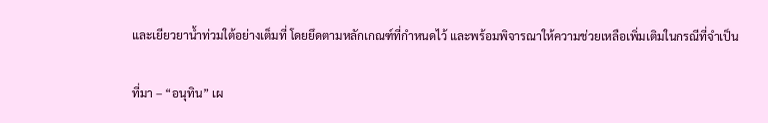และเยียวยาน้ำท่วมใต้อย่างเต็มที่ โดยยึดตามหลักเกณฑ์ที่กำหนดไว้ และพร้อมพิจารณาให้ความช่วยเหลือเพิ่มเติมในกรณีที่จำเป็น

ที่มา – “อนุทิน” เผ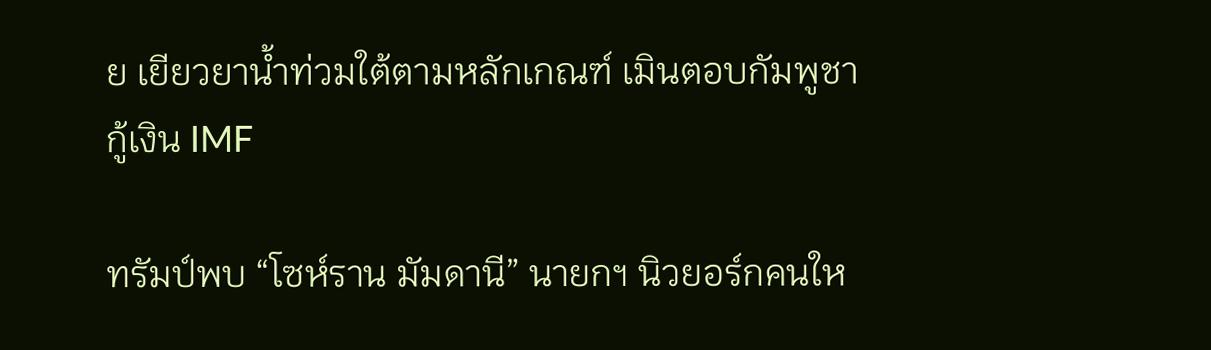ย เยียวยาน้ำท่วมใต้ตามหลักเกณฑ์ เมินตอบกัมพูชากู้เงิน IMF

ทรัมป์พบ “โซห์ราน มัมดานี” นายกฯ นิวยอร์กคนให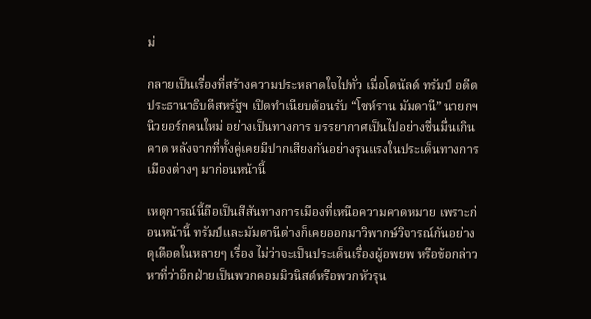ม่

กลายเป็นเรื่องที่สร้างความประหลาดใจไปทั่ว เมื่อโดนัลด์ ทรัมป์ อดีตประธานาธิบดีสหรัฐฯ เปิดทำเนียบต้อนรับ “โซห์ราน มัมดานี” นายกฯ นิวยอร์กคนใหม่ อย่างเป็นทางการ บรรยากาศเป็นไปอย่างชื่นมื่นเกินคาด หลังจากที่ทั้งคู่เคยมีปากเสียงกันอย่างรุนแรงในประเด็นทางการเมืองต่างๆ มาก่อนหน้านี้

เหตุการณ์นี้ถือเป็นสีสันทางการเมืองที่เหนือความคาดหมาย เพราะก่อนหน้านี้ ทรัมป์และมัมดานีต่างก็เคยออกมาวิพากษ์วิจารณ์กันอย่างดุเดือดในหลายๆ เรื่อง ไม่ว่าจะเป็นประเด็นเรื่องผู้อพยพ หรือข้อกล่าวหาที่ว่าอีกฝ่ายเป็นพวกคอมมิวนิสต์หรือพวกหัวรุน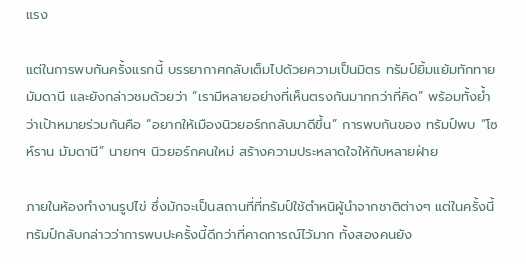แรง

แต่ในการพบกันครั้งแรกนี้ บรรยากาศกลับเต็มไปด้วยความเป็นมิตร ทรัมป์ยิ้มแย้มทักทายมัมดานี และยังกล่าวชมด้วยว่า “เรามีหลายอย่างที่เห็นตรงกันมากกว่าที่คิด” พร้อมทั้งย้ำว่าเป้าหมายร่วมกันคือ “อยากให้เมืองนิวยอร์กกลับมาดีขึ้น” การพบกันของ ทรัมป์พบ “โซห์ราน มัมดานี” นายกฯ นิวยอร์กคนใหม่ สร้างความประหลาดใจให้กับหลายฝ่าย

ภายในห้องทำงานรูปไข่ ซึ่งมักจะเป็นสถานที่ที่ทรัมป์ใช้ตำหนิผู้นำจากชาติต่างๆ แต่ในครั้งนี้ ทรัมป์กลับกล่าวว่าการพบปะครั้งนี้ดีกว่าที่คาดการณ์ไว้มาก ทั้งสองคนยัง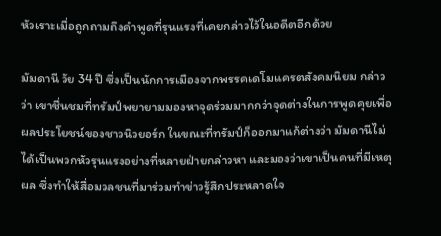หัวเราะเมื่อถูกถามถึงคำพูดที่รุนแรงที่เคยกล่าวไว้ในอดีตอีกด้วย

มัมดานี วัย 34 ปี ซึ่งเป็นนักการเมืองจากพรรคเดโมแครตสังคมนิยม กล่าวว่า เขาชื่นชมที่ทรัมป์พยายามมองหาจุดร่วมมากกว่าจุดต่างในการพูดคุยเพื่อผลประโยชน์ของชาวนิวยอร์ก ในขณะที่ทรัมป์ก็ออกมาแก้ต่างว่า มัมดานีไม่ได้เป็นพวกหัวรุนแรงอย่างที่หลายฝ่ายกล่าวหา และมองว่าเขาเป็นคนที่มีเหตุผล ซึ่งทำให้สื่อมวลชนที่มาร่วมทำข่าวรู้สึกประหลาดใจ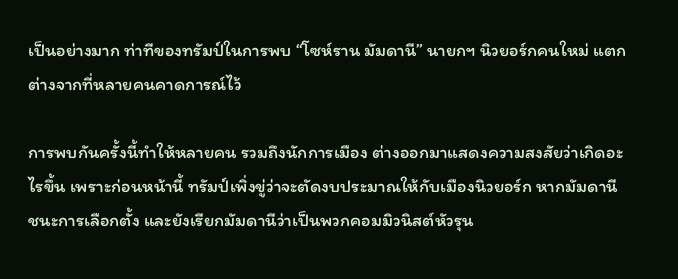เป็นอย่างมาก ท่าทีของทรัมป์ในการพบ “โซห์ราน มัมดานี” นายกฯ นิวยอร์กคนใหม่ แตกต่างจากที่หลายคนคาดการณ์ไว้

การพบกันครั้งนี้ทำให้หลายคน รวมถึงนักการเมือง ต่างออกมาแสดงความสงสัยว่าเกิดอะไรขึ้น เพราะก่อนหน้านี้ ทรัมป์เพิ่งขู่ว่าจะตัดงบประมาณให้กับเมืองนิวยอร์ก หากมัมดานีชนะการเลือกตั้ง และยังเรียกมัมดานีว่าเป็นพวกคอมมิวนิสต์หัวรุน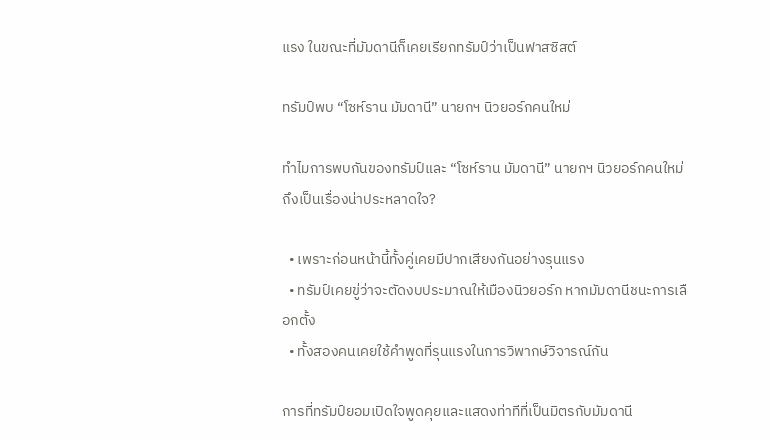แรง ในขณะที่มัมดานีก็เคยเรียกทรัมป์ว่าเป็นฟาสซิสต์

ทรัมป์พบ “โซห์ราน มัมดานี” นายกฯ นิวยอร์กคนใหม่

ทำไมการพบกันของทรัมป์และ “โซห์ราน มัมดานี” นายกฯ นิวยอร์กคนใหม่ ถึงเป็นเรื่องน่าประหลาดใจ?

  • เพราะก่อนหน้านี้ทั้งคู่เคยมีปากเสียงกันอย่างรุนแรง
  • ทรัมป์เคยขู่ว่าจะตัดงบประมาณให้เมืองนิวยอร์ก หากมัมดานีชนะการเลือกตั้ง
  • ทั้งสองคนเคยใช้คำพูดที่รุนแรงในการวิพากษ์วิจารณ์กัน

การที่ทรัมป์ยอมเปิดใจพูดคุยและแสดงท่าทีที่เป็นมิตรกับมัมดานี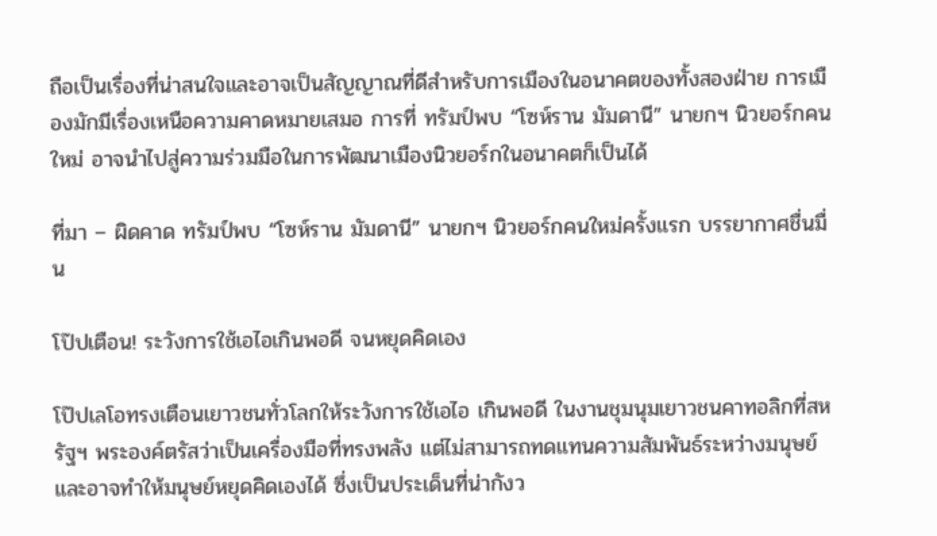ถือเป็นเรื่องที่น่าสนใจและอาจเป็นสัญญาณที่ดีสำหรับการเมืองในอนาคตของทั้งสองฝ่าย การเมืองมักมีเรื่องเหนือความคาดหมายเสมอ การที่ ทรัมป์พบ “โซห์ราน มัมดานี” นายกฯ นิวยอร์กคนใหม่ อาจนำไปสู่ความร่วมมือในการพัฒนาเมืองนิวยอร์กในอนาคตก็เป็นได้

ที่มา – ผิดคาด ทรัมป์พบ “โซห์ราน มัมดานี” นายกฯ นิวยอร์กคนใหม่ครั้งแรก บรรยากาศชื่นมื่น

โป๊ปเตือน! ระวังการใช้เอไอเกินพอดี จนหยุดคิดเอง

โป๊ปเลโอทรงเตือนเยาวชนทั่วโลกให้ระวังการใช้เอไอ เกินพอดี ในงานชุมนุมเยาวชนคาทอลิกที่สหรัฐฯ พระองค์ตรัสว่าเป็นเครื่องมือที่ทรงพลัง แต่ไม่สามารถทดแทนความสัมพันธ์ระหว่างมนุษย์ และอาจทำให้มนุษย์หยุดคิดเองได้ ซึ่งเป็นประเด็นที่น่ากังว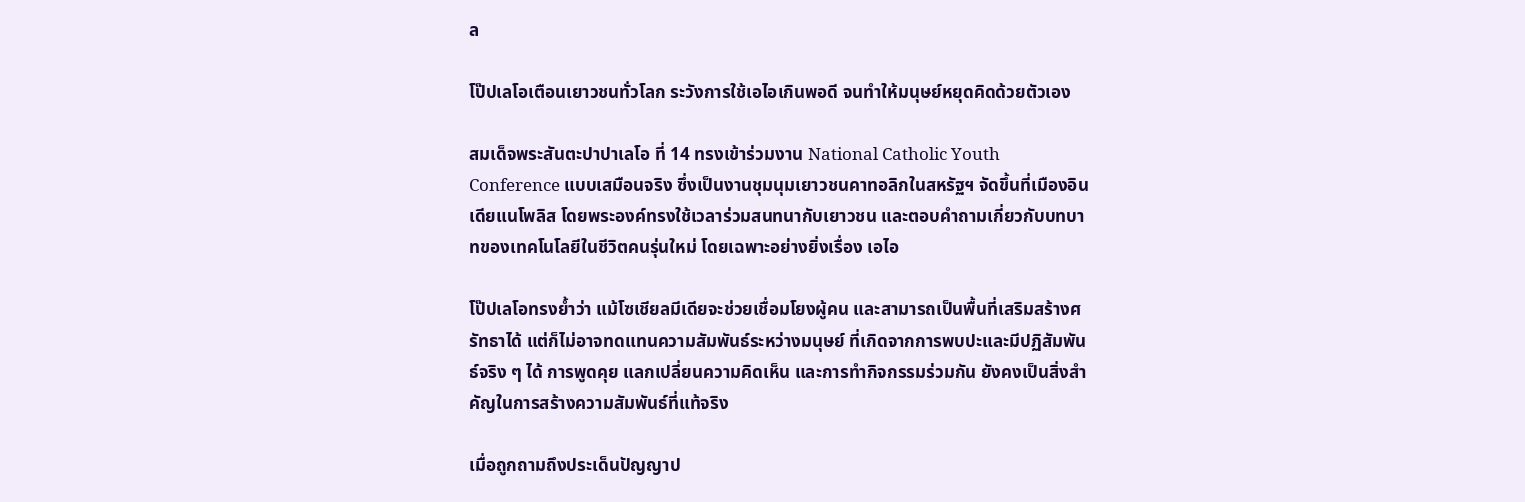ล

โป๊ปเลโอเตือนเยาวชนทั่วโลก ระวังการใช้เอไอเกินพอดี จนทำให้มนุษย์หยุดคิดด้วยตัวเอง

สมเด็จพระสันตะปาปาเลโอ ที่ 14 ทรงเข้าร่วมงาน National Catholic Youth Conference แบบเสมือนจริง ซึ่งเป็นงานชุมนุมเยาวชนคาทอลิกในสหรัฐฯ จัดขึ้นที่เมืองอินเดียแนโพลิส โดยพระองค์ทรงใช้เวลาร่วมสนทนากับเยาวชน และตอบคำถามเกี่ยวกับบทบาทของเทคโนโลยีในชีวิตคนรุ่นใหม่ โดยเฉพาะอย่างยิ่งเรื่อง เอไอ

โป๊ปเลโอทรงย้ำว่า แม้โซเชียลมีเดียจะช่วยเชื่อมโยงผู้คน และสามารถเป็นพื้นที่เสริมสร้างศรัทธาได้ แต่ก็ไม่อาจทดแทนความสัมพันธ์ระหว่างมนุษย์ ที่เกิดจากการพบปะและมีปฏิสัมพันธ์จริง ๆ ได้ การพูดคุย แลกเปลี่ยนความคิดเห็น และการทำกิจกรรมร่วมกัน ยังคงเป็นสิ่งสำคัญในการสร้างความสัมพันธ์ที่แท้จริง

เมื่อถูกถามถึงประเด็นปัญญาป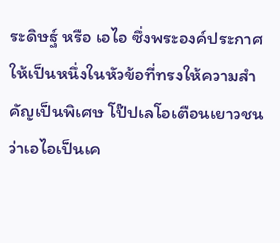ระดิษฐ์ หรือ เอไอ ซึ่งพระองค์ประกาศให้เป็นหนึ่งในหัวข้อที่ทรงให้ความสำคัญเป็นพิเศษ โป๊ปเลโอเตือนเยาวชนว่าเอไอเป็นเค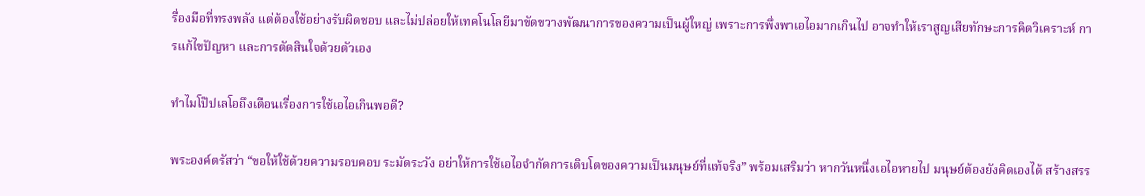รื่องมือที่ทรงพลัง แต่ต้องใช้อย่างรับผิดชอบ และไม่ปล่อยให้เทคโนโลยีมาขัดขวางพัฒนาการของความเป็นผู้ใหญ่ เพราะการพึ่งพาเอไอมากเกินไป อาจทำให้เราสูญเสียทักษะการคิดวิเคราะห์ การแก้ไขปัญหา และการตัดสินใจด้วยตัวเอง

ทำไมโป๊ปเลโอถึงเตือนเรื่องการใช้เอไอเกินพอดี?

พระองค์ตรัสว่า “ขอให้ใช้ด้วยความรอบคอบ ระมัดระวัง อย่าให้การใช้เอไอจำกัดการเติบโตของความเป็นมนุษย์ที่แท้จริง” พร้อมเสริมว่า หากวันหนึ่งเอไอหายไป มนุษย์ต้องยังคิดเองได้ สร้างสรร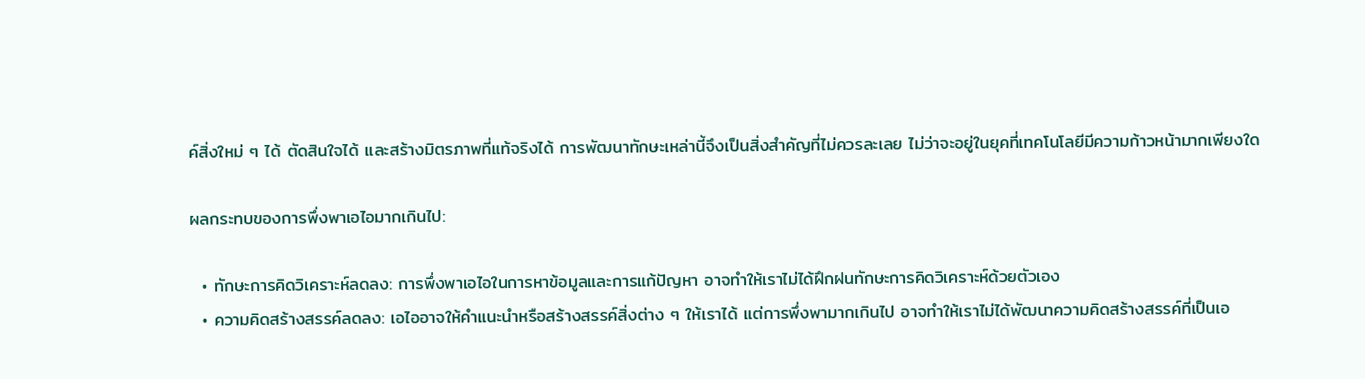ค์สิ่งใหม่ ๆ ได้ ตัดสินใจได้ และสร้างมิตรภาพที่แท้จริงได้ การพัฒนาทักษะเหล่านี้จึงเป็นสิ่งสำคัญที่ไม่ควรละเลย ไม่ว่าจะอยู่ในยุคที่เทคโนโลยีมีความก้าวหน้ามากเพียงใด

ผลกระทบของการพึ่งพาเอไอมากเกินไป:

  • ทักษะการคิดวิเคราะห์ลดลง: การพึ่งพาเอไอในการหาข้อมูลและการแก้ปัญหา อาจทำให้เราไม่ได้ฝึกฝนทักษะการคิดวิเคราะห์ด้วยตัวเอง
  • ความคิดสร้างสรรค์ลดลง: เอไออาจให้คำแนะนำหรือสร้างสรรค์สิ่งต่าง ๆ ให้เราได้ แต่การพึ่งพามากเกินไป อาจทำให้เราไม่ได้พัฒนาความคิดสร้างสรรค์ที่เป็นเอ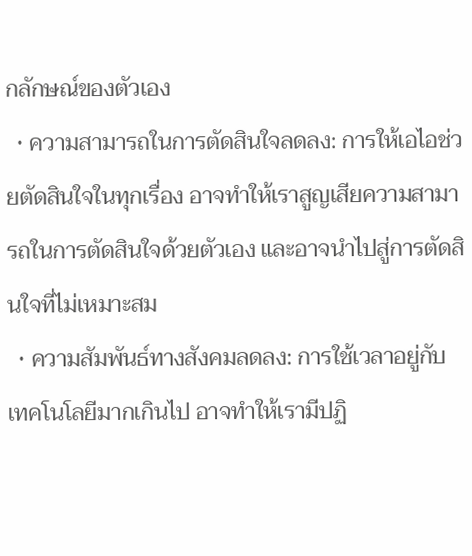กลักษณ์ของตัวเอง
  • ความสามารถในการตัดสินใจลดลง: การให้เอไอช่วยตัดสินใจในทุกเรื่อง อาจทำให้เราสูญเสียความสามารถในการตัดสินใจด้วยตัวเอง และอาจนำไปสู่การตัดสินใจที่ไม่เหมาะสม
  • ความสัมพันธ์ทางสังคมลดลง: การใช้เวลาอยู่กับเทคโนโลยีมากเกินไป อาจทำให้เรามีปฏิ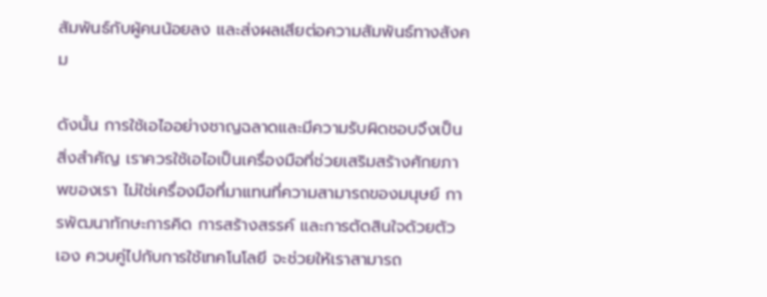สัมพันธ์กับผู้คนน้อยลง และส่งผลเสียต่อความสัมพันธ์ทางสังคม

ดังนั้น การใช้เอไออย่างชาญฉลาดและมีความรับผิดชอบจึงเป็นสิ่งสำคัญ เราควรใช้เอไอเป็นเครื่องมือที่ช่วยเสริมสร้างศักยภาพของเรา ไม่ใช่เครื่องมือที่มาแทนที่ความสามารถของมนุษย์ การพัฒนาทักษะการคิด การสร้างสรรค์ และการตัดสินใจด้วยตัวเอง ควบคู่ไปกับการใช้เทคโนโลยี จะช่วยให้เราสามารถ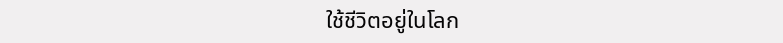ใช้ชีวิตอยู่ในโลก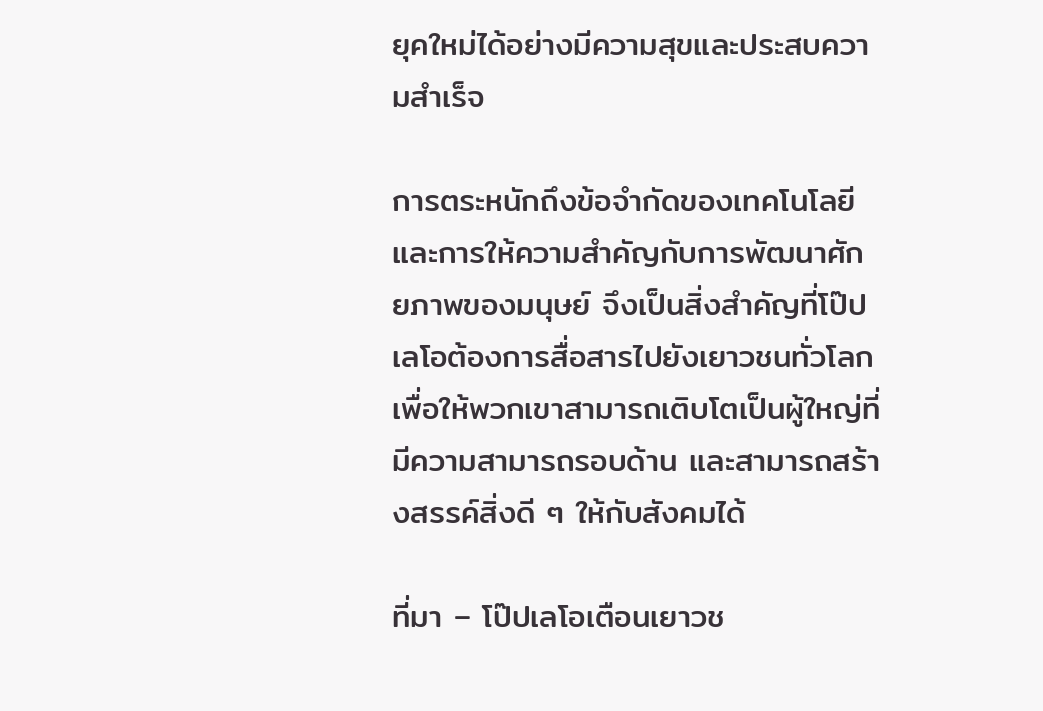ยุคใหม่ได้อย่างมีความสุขและประสบความสำเร็จ

การตระหนักถึงข้อจำกัดของเทคโนโลยี และการให้ความสำคัญกับการพัฒนาศักยภาพของมนุษย์ จึงเป็นสิ่งสำคัญที่โป๊ปเลโอต้องการสื่อสารไปยังเยาวชนทั่วโลก เพื่อให้พวกเขาสามารถเติบโตเป็นผู้ใหญ่ที่มีความสามารถรอบด้าน และสามารถสร้างสรรค์สิ่งดี ๆ ให้กับสังคมได้

ที่มา – โป๊ปเลโอเตือนเยาวช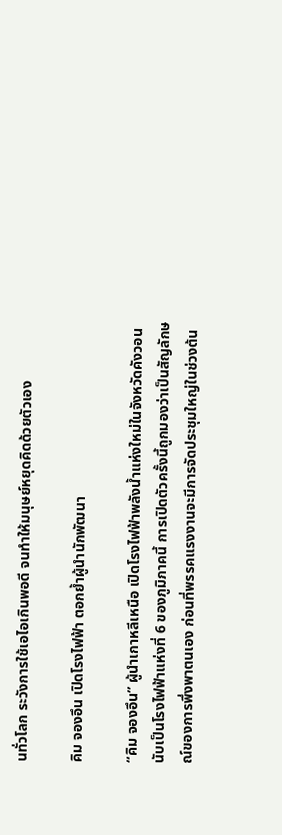นทั่วโลก ระวังการใช้เอไอเกินพอดี จนทำให้มนุษย์หยุดคิดด้วยตัวเอง

คิม จองอึน เปิดโรงไฟฟ้า ตอกย้ำผู้นำนักพัฒนา

“คิม จองอึน” ผู้นำเกาหลีเหนือ เปิดโรงไฟฟ้าพลังน้ำแห่งใหม่ในจังหวัดคังวอน นับเป็นโรงไฟฟ้าแห่งที่ 6 ของภูมิภาคนี้ การเปิดตัวครั้งนี้ถูกมองว่าเป็นสัญลักษณ์ของการพึ่งพาตนเอง ก่อนที่พรรคแรงงานจะมีการจัดประชุมใหญ่ในช่วงต้น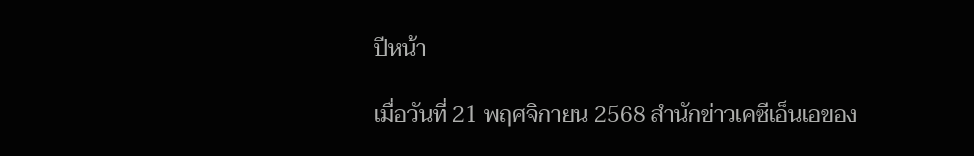ปีหน้า

เมื่อวันที่ 21 พฤศจิกายน 2568 สำนักข่าวเคซีเอ็นเอของ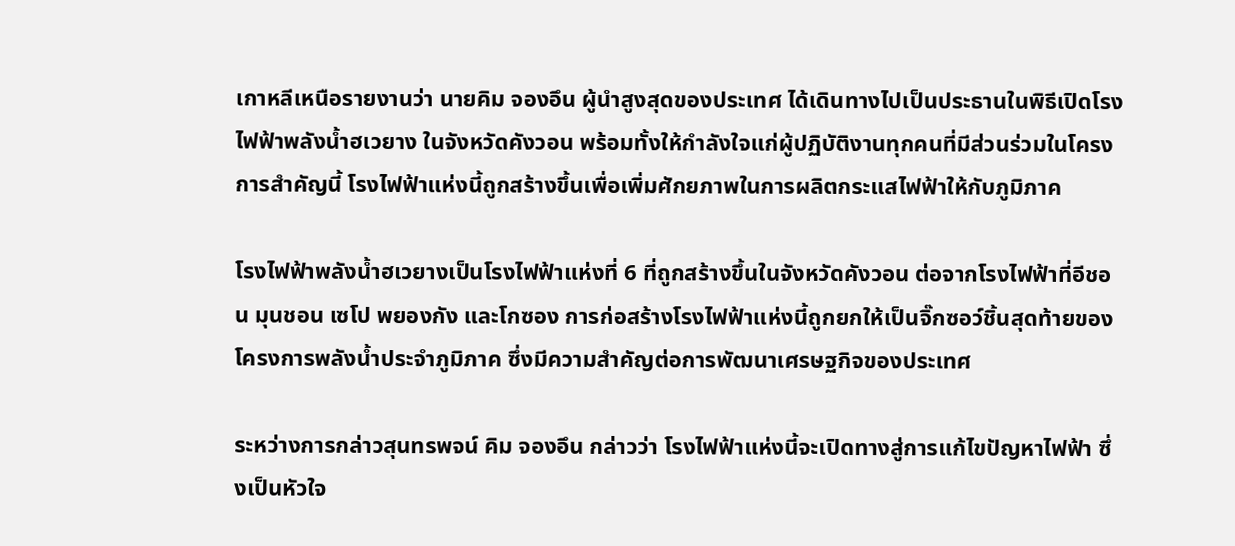เกาหลีเหนือรายงานว่า นายคิม จองอึน ผู้นำสูงสุดของประเทศ ได้เดินทางไปเป็นประธานในพิธีเปิดโรงไฟฟ้าพลังน้ำฮเวยาง ในจังหวัดคังวอน พร้อมทั้งให้กำลังใจแก่ผู้ปฏิบัติงานทุกคนที่มีส่วนร่วมในโครงการสำคัญนี้ โรงไฟฟ้าแห่งนี้ถูกสร้างขึ้นเพื่อเพิ่มศักยภาพในการผลิตกระแสไฟฟ้าให้กับภูมิภาค

โรงไฟฟ้าพลังน้ำฮเวยางเป็นโรงไฟฟ้าแห่งที่ 6 ที่ถูกสร้างขึ้นในจังหวัดคังวอน ต่อจากโรงไฟฟ้าที่อีชอน มุนชอน เซโป พยองกัง และโกซอง การก่อสร้างโรงไฟฟ้าแห่งนี้ถูกยกให้เป็นจิ๊กซอว์ชิ้นสุดท้ายของโครงการพลังน้ำประจำภูมิภาค ซึ่งมีความสำคัญต่อการพัฒนาเศรษฐกิจของประเทศ

ระหว่างการกล่าวสุนทรพจน์ คิม จองอึน กล่าวว่า โรงไฟฟ้าแห่งนี้จะเปิดทางสู่การแก้ไขปัญหาไฟฟ้า ซึ่งเป็นหัวใจ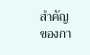สำคัญของกา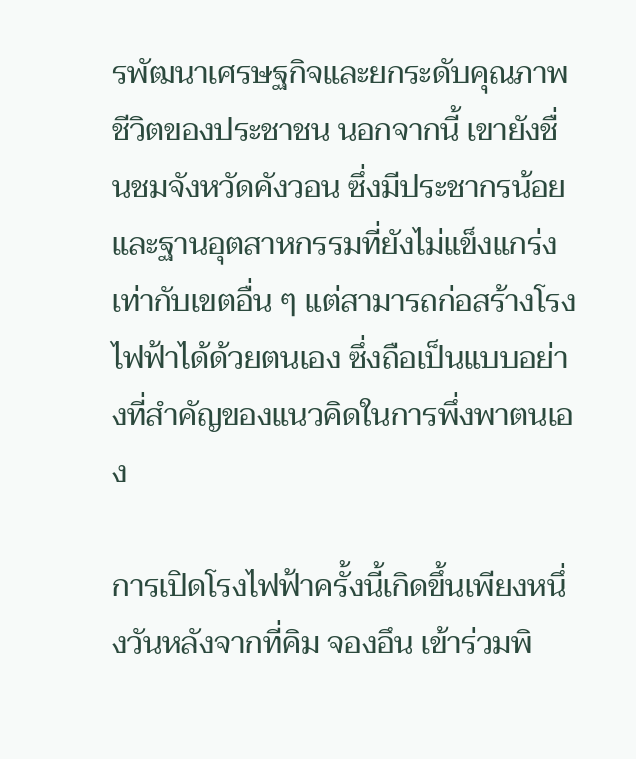รพัฒนาเศรษฐกิจและยกระดับคุณภาพชีวิตของประชาชน นอกจากนี้ เขายังชื่นชมจังหวัดคังวอน ซึ่งมีประชากรน้อยและฐานอุตสาหกรรมที่ยังไม่แข็งแกร่งเท่ากับเขตอื่น ๆ แต่สามารถก่อสร้างโรงไฟฟ้าได้ด้วยตนเอง ซึ่งถือเป็นแบบอย่างที่สำคัญของแนวคิดในการพึ่งพาตนเอง

การเปิดโรงไฟฟ้าครั้งนี้เกิดขึ้นเพียงหนึ่งวันหลังจากที่คิม จองอึน เข้าร่วมพิ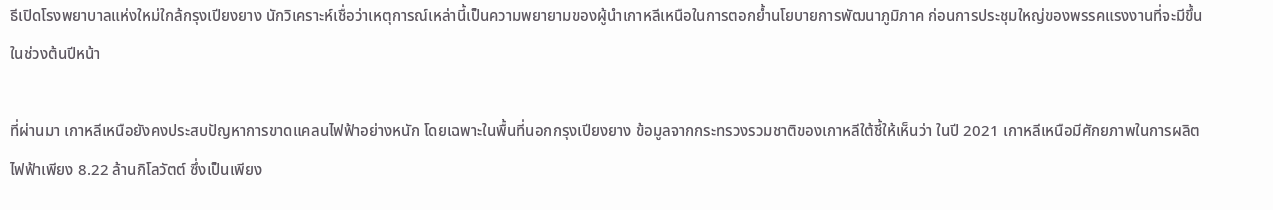ธีเปิดโรงพยาบาลแห่งใหม่ใกล้กรุงเปียงยาง นักวิเคราะห์เชื่อว่าเหตุการณ์เหล่านี้เป็นความพยายามของผู้นำเกาหลีเหนือในการตอกย้ำนโยบายการพัฒนาภูมิภาค ก่อนการประชุมใหญ่ของพรรคแรงงานที่จะมีขึ้นในช่วงต้นปีหน้า

ที่ผ่านมา เกาหลีเหนือยังคงประสบปัญหาการขาดแคลนไฟฟ้าอย่างหนัก โดยเฉพาะในพื้นที่นอกกรุงเปียงยาง ข้อมูลจากกระทรวงรวมชาติของเกาหลีใต้ชี้ให้เห็นว่า ในปี 2021 เกาหลีเหนือมีศักยภาพในการผลิตไฟฟ้าเพียง 8.22 ล้านกิโลวัตต์ ซึ่งเป็นเพียง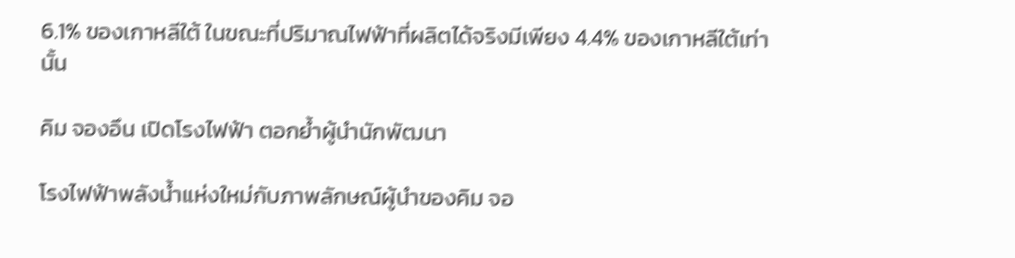6.1% ของเกาหลีใต้ ในขณะที่ปริมาณไฟฟ้าที่ผลิตได้จริงมีเพียง 4.4% ของเกาหลีใต้เท่านั้น

คิม จองอึน เปิดโรงไฟฟ้า ตอกย้ำผู้นำนักพัฒนา

โรงไฟฟ้าพลังน้ำแห่งใหม่กับภาพลักษณ์ผู้นำของคิม จอ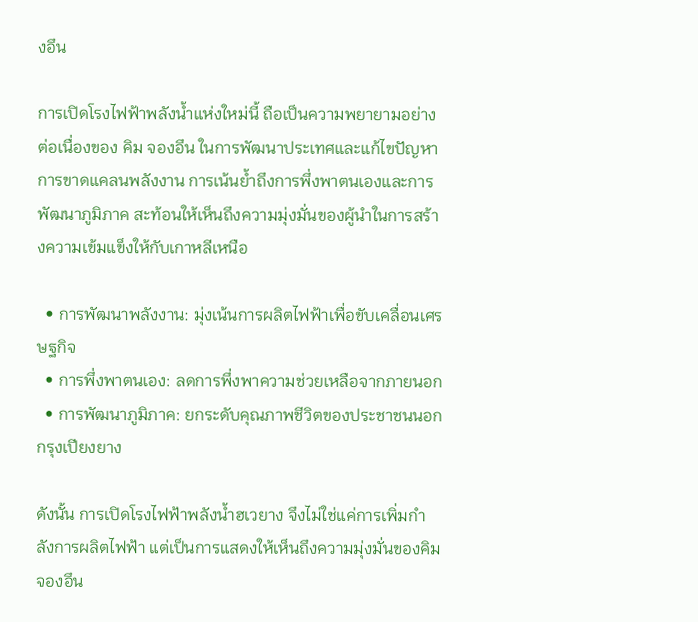งอึน

การเปิดโรงไฟฟ้าพลังน้ำแห่งใหม่นี้ ถือเป็นความพยายามอย่างต่อเนื่องของ คิม จองอึน ในการพัฒนาประเทศและแก้ไขปัญหาการขาดแคลนพลังงาน การเน้นย้ำถึงการพึ่งพาตนเองและการพัฒนาภูมิภาค สะท้อนให้เห็นถึงความมุ่งมั่นของผู้นำในการสร้างความเข้มแข็งให้กับเกาหลีเหนือ

  • การพัฒนาพลังงาน: มุ่งเน้นการผลิตไฟฟ้าเพื่อขับเคลื่อนเศรษฐกิจ
  • การพึ่งพาตนเอง: ลดการพึ่งพาความช่วยเหลือจากภายนอก
  • การพัฒนาภูมิภาค: ยกระดับคุณภาพชีวิตของประชาชนนอกกรุงเปียงยาง

ดังนั้น การเปิดโรงไฟฟ้าพลังน้ำฮเวยาง จึงไม่ใช่แค่การเพิ่มกำลังการผลิตไฟฟ้า แต่เป็นการแสดงให้เห็นถึงความมุ่งมั่นของคิม จองอึน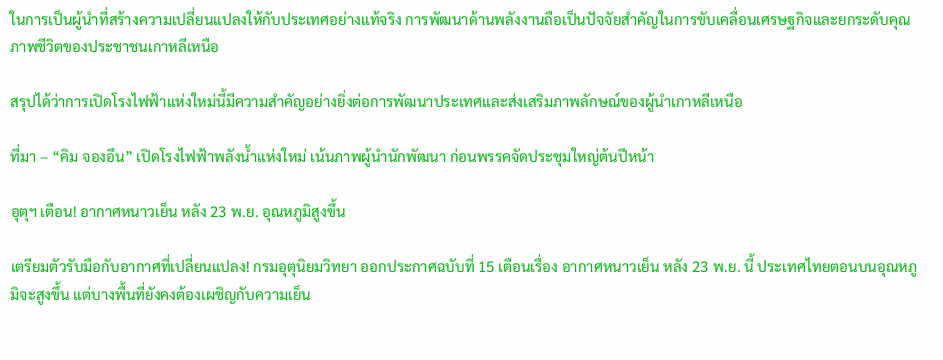ในการเป็นผู้นำที่สร้างความเปลี่ยนแปลงให้กับประเทศอย่างแท้จริง การพัฒนาด้านพลังงานถือเป็นปัจจัยสำคัญในการขับเคลื่อนเศรษฐกิจและยกระดับคุณภาพชีวิตของประชาชนเกาหลีเหนือ

สรุปได้ว่าการเปิดโรงไฟฟ้าแห่งใหม่นี้มีความสำคัญอย่างยิ่งต่อการพัฒนาประเทศและส่งเสริมภาพลักษณ์ของผู้นำเกาหลีเหนือ

ที่มา – “คิม จองอึน” เปิดโรงไฟฟ้าพลังน้ำแห่งใหม่ เน้นภาพผู้นำนักพัฒนา ก่อนพรรคจัดประชุมใหญ่ต้นปีหน้า

อุตุฯ เตือน! อากาศหนาวเย็น หลัง 23 พ.ย. อุณหภูมิสูงขึ้น

เตรียมตัวรับมือกับอากาศที่เปลี่ยนแปลง! กรมอุตุนิยมวิทยา ออกประกาศฉบับที่ 15 เตือนเรื่อง อากาศหนาวเย็น หลัง 23 พ.ย. นี้ ประเทศไทยตอนบนอุณหภูมิจะสูงขึ้น แต่บางพื้นที่ยังคงต้องเผชิญกับความเย็น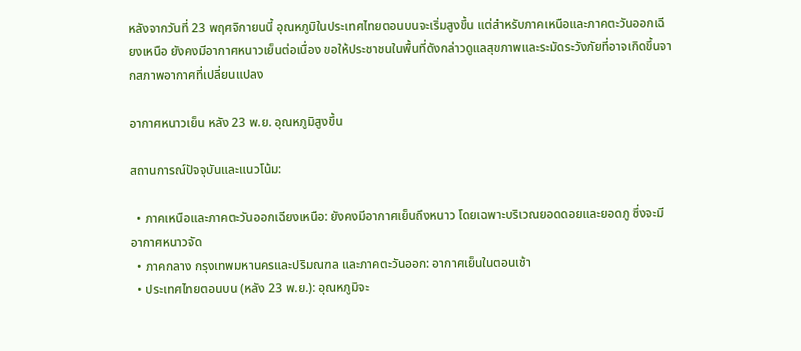หลังจากวันที่ 23 พฤศจิกายนนี้ อุณหภูมิในประเทศไทยตอนบนจะเริ่มสูงขึ้น แต่สำหรับภาคเหนือและภาคตะวันออกเฉียงเหนือ ยังคงมีอากาศหนาวเย็นต่อเนื่อง ขอให้ประชาชนในพื้นที่ดังกล่าวดูแลสุขภาพและระมัดระวังภัยที่อาจเกิดขึ้นจากสภาพอากาศที่เปลี่ยนแปลง

อากาศหนาวเย็น หลัง 23 พ.ย. อุณหภูมิสูงขึ้น

สถานการณ์ปัจจุบันและแนวโน้ม:

  • ภาคเหนือและภาคตะวันออกเฉียงเหนือ: ยังคงมีอากาศเย็นถึงหนาว โดยเฉพาะบริเวณยอดดอยและยอดภู ซึ่งจะมีอากาศหนาวจัด
  • ภาคกลาง กรุงเทพมหานครและปริมณฑล และภาคตะวันออก: อากาศเย็นในตอนเช้า
  • ประเทศไทยตอนบน (หลัง 23 พ.ย.): อุณหภูมิจะ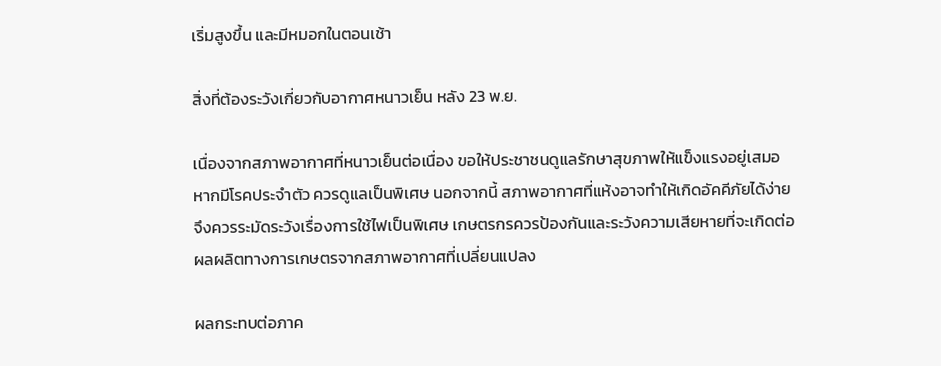เริ่มสูงขึ้น และมีหมอกในตอนเช้า

สิ่งที่ต้องระวังเกี่ยวกับอากาศหนาวเย็น หลัง 23 พ.ย.

เนื่องจากสภาพอากาศที่หนาวเย็นต่อเนื่อง ขอให้ประชาชนดูแลรักษาสุขภาพให้แข็งแรงอยู่เสมอ หากมีโรคประจำตัว ควรดูแลเป็นพิเศษ นอกจากนี้ สภาพอากาศที่แห้งอาจทำให้เกิดอัคคีภัยได้ง่าย จึงควรระมัดระวังเรื่องการใช้ไฟเป็นพิเศษ เกษตรกรควรป้องกันและระวังความเสียหายที่จะเกิดต่อผลผลิตทางการเกษตรจากสภาพอากาศที่เปลี่ยนแปลง

ผลกระทบต่อภาค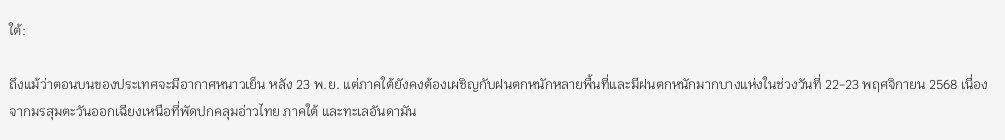ใต้:

ถึงแม้ว่าตอนบนของประเทศจะมีอากาศหนาวเย็น หลัง 23 พ.ย. แต่ภาคใต้ยังคงต้องเผชิญกับฝนตกหนักหลายพื้นที่และมีฝนตกหนักมากบางแห่งในช่วงวันที่ 22-23 พฤศจิกายน 2568 เนื่องจากมรสุมตะวันออกเฉียงเหนือที่พัดปกคลุมอ่าวไทย ภาคใต้ และทะเลอันดามัน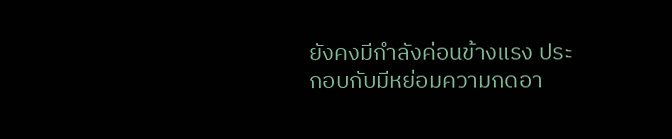ยังคงมีกำลังค่อนข้างแรง ประกอบกับมีหย่อมความกดอา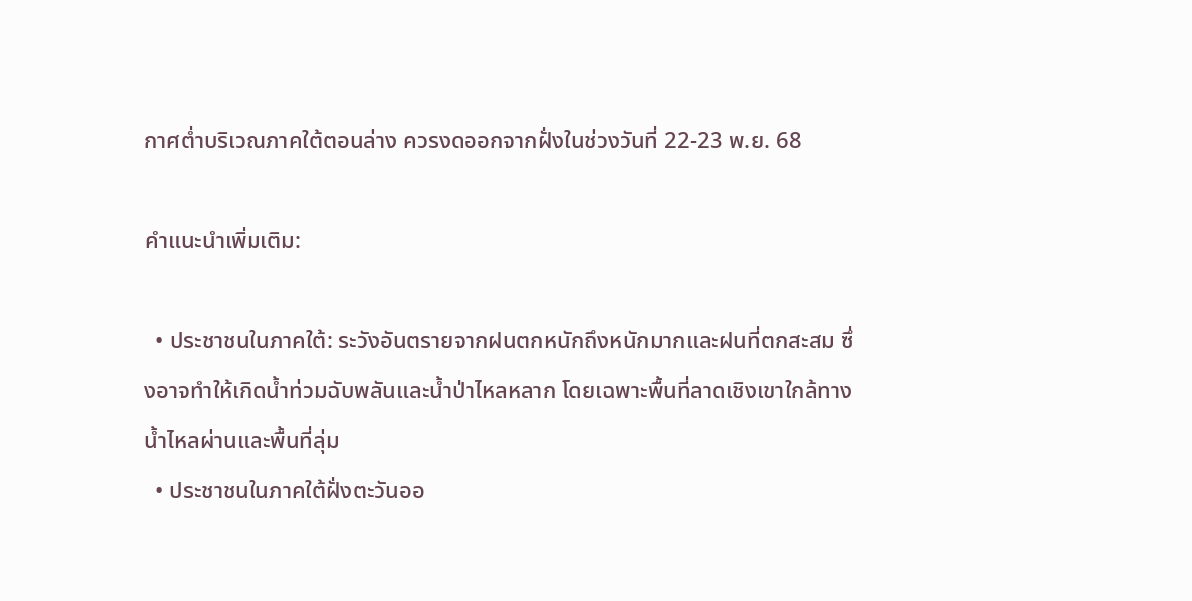กาศต่ำบริเวณภาคใต้ตอนล่าง ควรงดออกจากฝั่งในช่วงวันที่ 22-23 พ.ย. 68

คำแนะนำเพิ่มเติม:

  • ประชาชนในภาคใต้: ระวังอันตรายจากฝนตกหนักถึงหนักมากและฝนที่ตกสะสม ซึ่งอาจทำให้เกิดน้ำท่วมฉับพลันและน้ำป่าไหลหลาก โดยเฉพาะพื้นที่ลาดเชิงเขาใกล้ทางน้ำไหลผ่านและพื้นที่ลุ่ม
  • ประชาชนในภาคใต้ฝั่งตะวันออ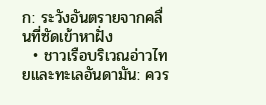ก: ระวังอันตรายจากคลื่นที่ซัดเข้าหาฝั่ง
  • ชาวเรือบริเวณอ่าวไทยและทะเลอันดามัน: ควร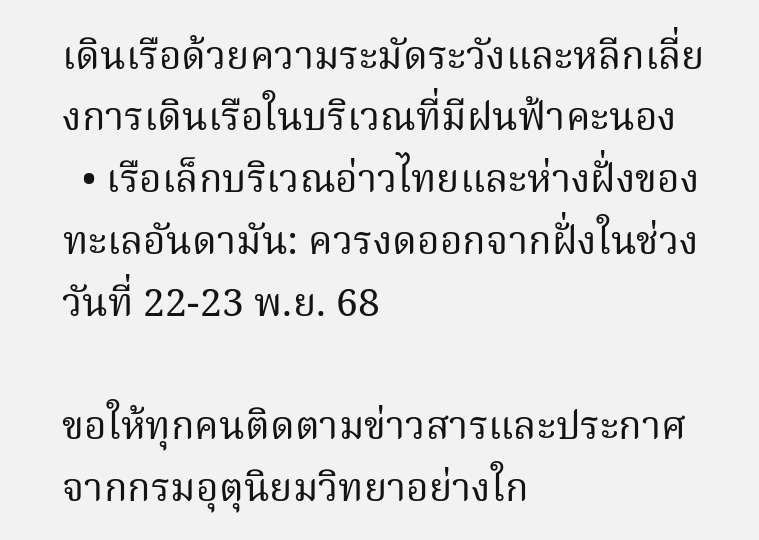เดินเรือด้วยความระมัดระวังและหลีกเลี่ยงการเดินเรือในบริเวณที่มีฝนฟ้าคะนอง
  • เรือเล็กบริเวณอ่าวไทยและห่างฝั่งของทะเลอันดามัน: ควรงดออกจากฝั่งในช่วงวันที่ 22-23 พ.ย. 68

ขอให้ทุกคนติดตามข่าวสารและประกาศจากกรมอุตุนิยมวิทยาอย่างใก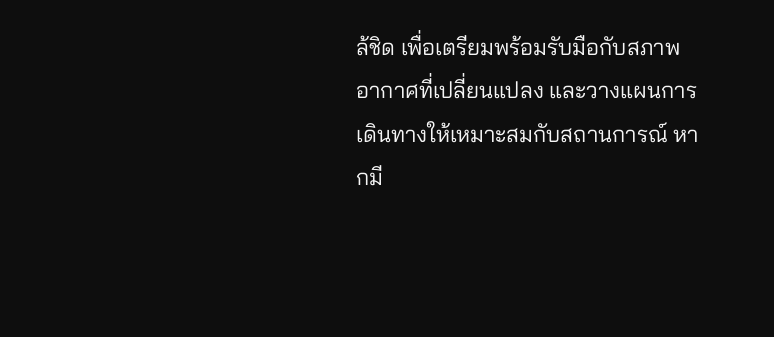ล้ชิด เพื่อเตรียมพร้อมรับมือกับสภาพอากาศที่เปลี่ยนแปลง และวางแผนการเดินทางให้เหมาะสมกับสถานการณ์ หากมี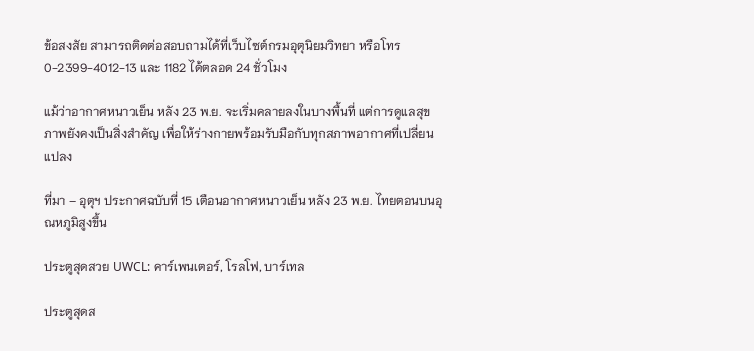ข้อสงสัย สามารถติดต่อสอบถามได้ที่เว็บไซต์กรมอุตุนิยมวิทยา หรือโทร 0-2399-4012-13 และ 1182 ได้ตลอด 24 ชั่วโมง

แม้ว่าอากาศหนาวเย็น หลัง 23 พ.ย. จะเริ่มคลายลงในบางพื้นที่ แต่การดูแลสุขภาพยังคงเป็นสิ่งสำคัญ เพื่อให้ร่างกายพร้อมรับมือกับทุกสภาพอากาศที่เปลี่ยนแปลง

ที่มา – อุตุฯ ประกาศฉบับที่ 15 เตือนอากาศหนาวเย็น หลัง 23 พ.ย. ไทยตอนบนอุณหภูมิสูงขึ้น

ประตูสุดสวย UWCL: คาร์เพนเตอร์, โรลโฟ, บาร์เทล

ประตูสุดส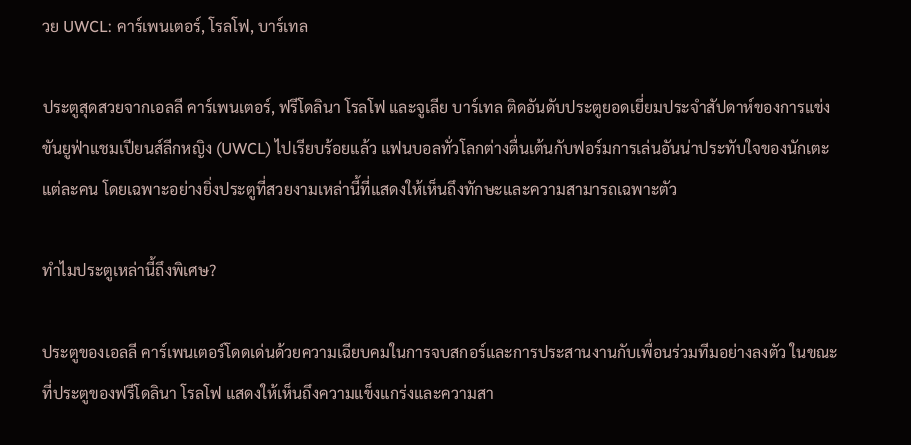วย UWCL: คาร์เพนเตอร์, โรลโฟ, บาร์เทล

ประตูสุดสวยจากเอลลี คาร์เพนเตอร์, ฟรีโดลินา โรลโฟ และจูเลีย บาร์เทล ติดอันดับประตูยอดเยี่ยมประจำสัปดาห์ของการแข่งขันยูฟ่าแชมเปียนส์ลีกหญิง (UWCL) ไปเรียบร้อยแล้ว แฟนบอลทั่วโลกต่างตื่นเต้นกับฟอร์มการเล่นอันน่าประทับใจของนักเตะแต่ละคน โดยเฉพาะอย่างยิ่งประตูที่สวยงามเหล่านี้ที่แสดงให้เห็นถึงทักษะและความสามารถเฉพาะตัว

ทำไมประตูเหล่านี้ถึงพิเศษ?

ประตูของเอลลี คาร์เพนเตอร์โดดเด่นด้วยความเฉียบคมในการจบสกอร์และการประสานงานกับเพื่อนร่วมทีมอย่างลงตัว ในขณะที่ประตูของฟรีโดลินา โรลโฟ แสดงให้เห็นถึงความแข็งแกร่งและความสา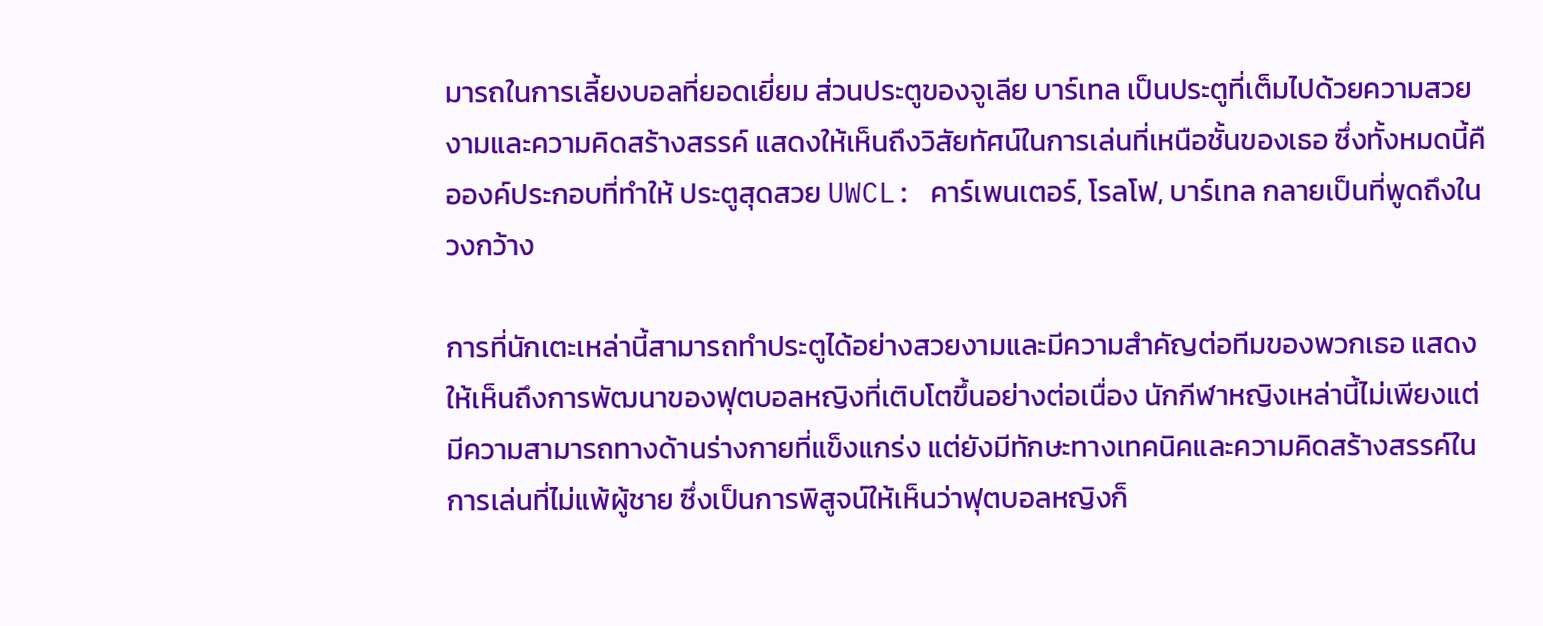มารถในการเลี้ยงบอลที่ยอดเยี่ยม ส่วนประตูของจูเลีย บาร์เทล เป็นประตูที่เต็มไปด้วยความสวยงามและความคิดสร้างสรรค์ แสดงให้เห็นถึงวิสัยทัศน์ในการเล่นที่เหนือชั้นของเธอ ซึ่งทั้งหมดนี้คือองค์ประกอบที่ทำให้ ประตูสุดสวย UWCL: คาร์เพนเตอร์, โรลโฟ, บาร์เทล กลายเป็นที่พูดถึงในวงกว้าง

การที่นักเตะเหล่านี้สามารถทำประตูได้อย่างสวยงามและมีความสำคัญต่อทีมของพวกเธอ แสดงให้เห็นถึงการพัฒนาของฟุตบอลหญิงที่เติบโตขึ้นอย่างต่อเนื่อง นักกีฬาหญิงเหล่านี้ไม่เพียงแต่มีความสามารถทางด้านร่างกายที่แข็งแกร่ง แต่ยังมีทักษะทางเทคนิคและความคิดสร้างสรรค์ในการเล่นที่ไม่แพ้ผู้ชาย ซึ่งเป็นการพิสูจน์ให้เห็นว่าฟุตบอลหญิงก็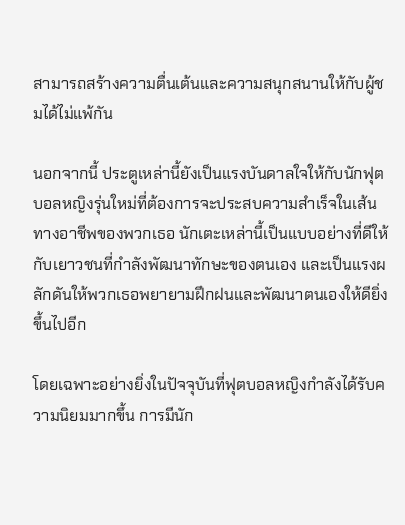สามารถสร้างความตื่นเต้นและความสนุกสนานให้กับผู้ชมได้ไม่แพ้กัน

นอกจากนี้ ประตูเหล่านี้ยังเป็นแรงบันดาลใจให้กับนักฟุตบอลหญิงรุ่นใหม่ที่ต้องการจะประสบความสำเร็จในเส้นทางอาชีพของพวกเธอ นักเตะเหล่านี้เป็นแบบอย่างที่ดีให้กับเยาวชนที่กำลังพัฒนาทักษะของตนเอง และเป็นแรงผลักดันให้พวกเธอพยายามฝึกฝนและพัฒนาตนเองให้ดียิ่งขึ้นไปอีก

โดยเฉพาะอย่างยิ่งในปัจจุบันที่ฟุตบอลหญิงกำลังได้รับความนิยมมากขึ้น การมีนัก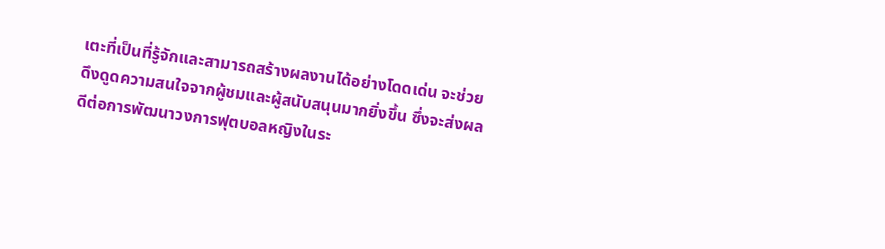เตะที่เป็นที่รู้จักและสามารถสร้างผลงานได้อย่างโดดเด่น จะช่วยดึงดูดความสนใจจากผู้ชมและผู้สนับสนุนมากยิ่งขึ้น ซึ่งจะส่งผลดีต่อการพัฒนาวงการฟุตบอลหญิงในระ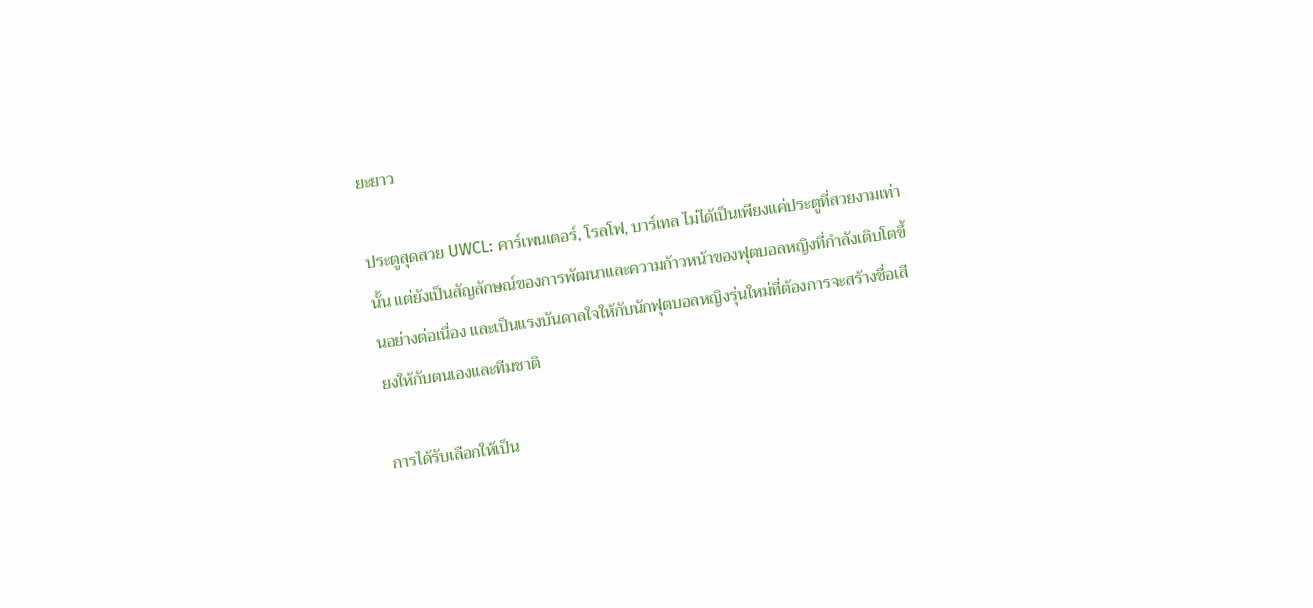ยะยาว

ประตูสุดสวย UWCL: คาร์เพนเตอร์, โรลโฟ, บาร์เทล ไม่ได้เป็นเพียงแค่ประตูที่สวยงามเท่านั้น แต่ยังเป็นสัญลักษณ์ของการพัฒนาและความก้าวหน้าของฟุตบอลหญิงที่กำลังเติบโตขึ้นอย่างต่อเนื่อง และเป็นแรงบันดาลใจให้กับนักฟุตบอลหญิงรุ่นใหม่ที่ต้องการจะสร้างชื่อเสียงให้กับตนเองและทีมชาติ

การได้รับเลือกให้เป็น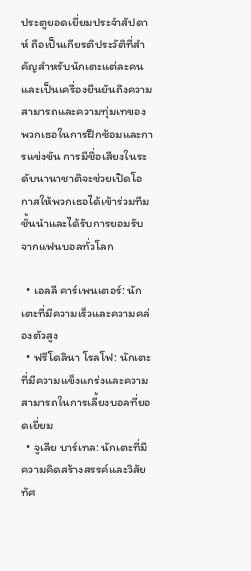ประตูยอดเยี่ยมประจำสัปดาห์ ถือเป็นเกียรติประวัติที่สำคัญสำหรับนักเตะแต่ละคน และเป็นเครื่องยืนยันถึงความสามารถและความทุ่มเทของพวกเธอในการฝึกซ้อมและการแข่งขัน การมีชื่อเสียงในระดับนานาชาติจะช่วยเปิดโอกาสให้พวกเธอได้เข้าร่วมทีมชั้นนำและได้รับการยอมรับจากแฟนบอลทั่วโลก

  • เอลลี คาร์เพนเตอร์: นักเตะที่มีความเร็วและความคล่องตัวสูง
  • ฟรีโดลินา โรลโฟ: นักเตะที่มีความแข็งแกร่งและความสามารถในการเลี้ยงบอลที่ยอดเยี่ยม
  • จูเลีย บาร์เทล: นักเตะที่มีความคิดสร้างสรรค์และวิสัยทัศ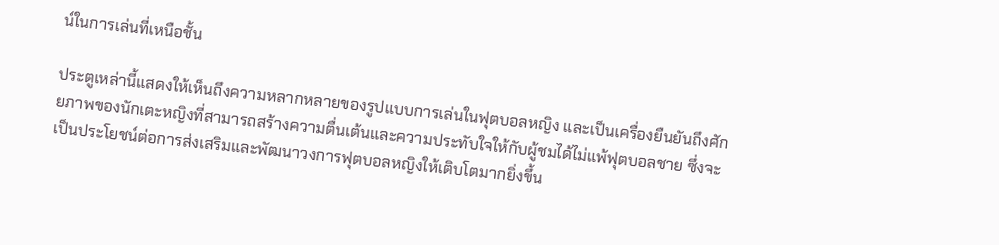น์ในการเล่นที่เหนือชั้น

ประตูเหล่านี้แสดงให้เห็นถึงความหลากหลายของรูปแบบการเล่นในฟุตบอลหญิง และเป็นเครื่องยืนยันถึงศักยภาพของนักเตะหญิงที่สามารถสร้างความตื่นเต้นและความประทับใจให้กับผู้ชมได้ไม่แพ้ฟุตบอลชาย ซึ่งจะเป็นประโยชน์ต่อการส่งเสริมและพัฒนาวงการฟุตบอลหญิงให้เติบโตมากยิ่งขึ้น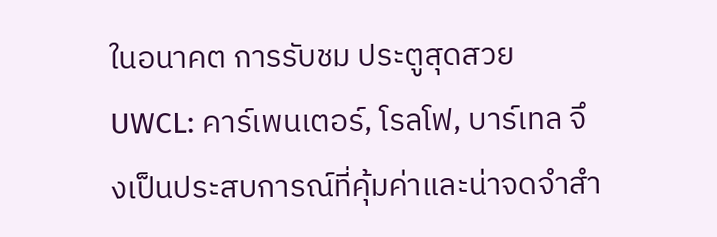ในอนาคต การรับชม ประตูสุดสวย UWCL: คาร์เพนเตอร์, โรลโฟ, บาร์เทล จึงเป็นประสบการณ์ที่คุ้มค่าและน่าจดจำสำ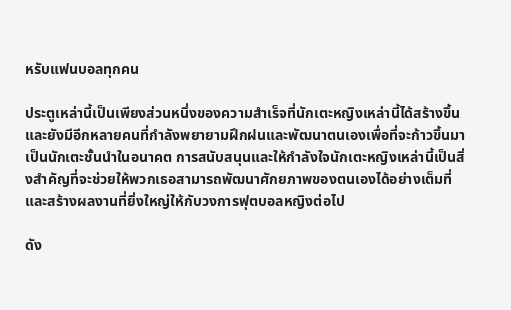หรับแฟนบอลทุกคน

ประตูเหล่านี้เป็นเพียงส่วนหนึ่งของความสำเร็จที่นักเตะหญิงเหล่านี้ได้สร้างขึ้น และยังมีอีกหลายคนที่กำลังพยายามฝึกฝนและพัฒนาตนเองเพื่อที่จะก้าวขึ้นมาเป็นนักเตะชั้นนำในอนาคต การสนับสนุนและให้กำลังใจนักเตะหญิงเหล่านี้เป็นสิ่งสำคัญที่จะช่วยให้พวกเธอสามารถพัฒนาศักยภาพของตนเองได้อย่างเต็มที่ และสร้างผลงานที่ยิ่งใหญ่ให้กับวงการฟุตบอลหญิงต่อไป

ดัง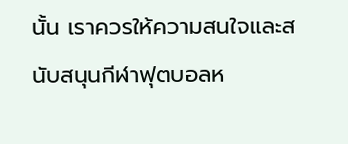นั้น เราควรให้ความสนใจและสนับสนุนกีฬาฟุตบอลห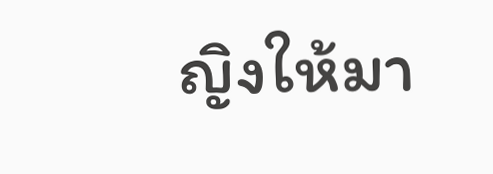ญิงให้มา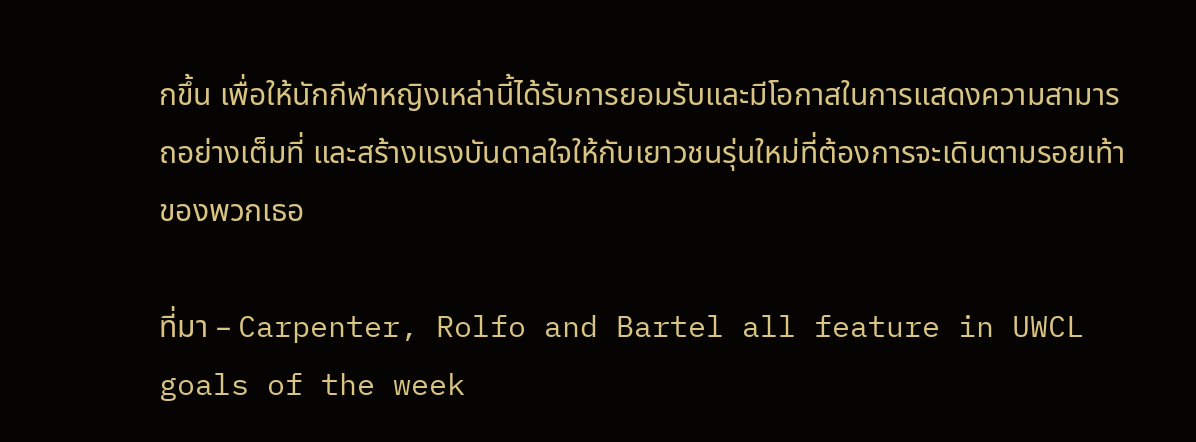กขึ้น เพื่อให้นักกีฬาหญิงเหล่านี้ได้รับการยอมรับและมีโอกาสในการแสดงความสามารถอย่างเต็มที่ และสร้างแรงบันดาลใจให้กับเยาวชนรุ่นใหม่ที่ต้องการจะเดินตามรอยเท้าของพวกเธอ

ที่มา – Carpenter, Rolfo and Bartel all feature in UWCL goals of the week